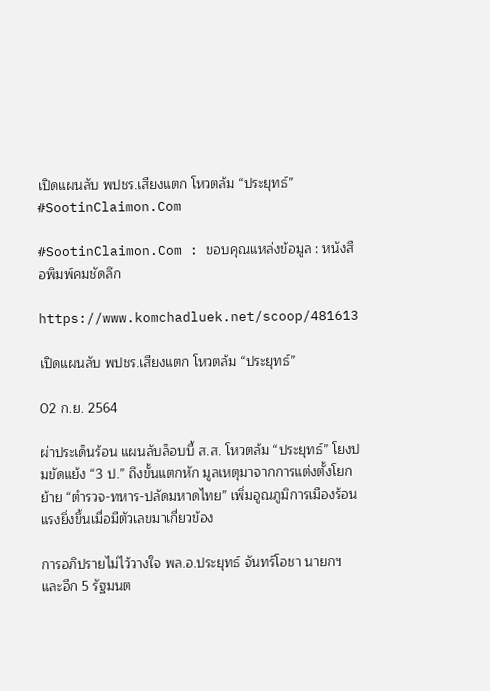เปิดแผนลับ พปชร.เสียงแตก โหวตล้ม “ประยุทธ์” #SootinClaimon.Com

#SootinClaimon.Com : ขอบคุณแหล่งข้อมูล : หนังสือพิมพ์คมชัดลึก

https://www.komchadluek.net/scoop/481613

เปิดแผนลับ พปชร.เสียงแตก โหวตล้ม “ประยุทธ์”

02 ก.ย. 2564

ผ่าประเด็นร้อน แผนลับล็อบบี้ ส.ส. โหวตล้ม “ประยุทธ์” โยงปมขัดแย้ง “3 ป.” ถึงขั้นแตกหัก มูลเหตุมาจากการแต่งตั้งโยกย้าย “ตำรวจ-ทหาร-ปลัดมหาดไทย” เพิ่มอูณภูมิการเมืองร้อนแรงยิ่งขึ้นเมื่อมีตัวเลขมาเกี่ยวข้อง

การอภิปรายไม่ไว้วางใจ พล.อ.ประยุทธ์ จันทร์โอชา นายกฯและอีก 5 รัฐมนต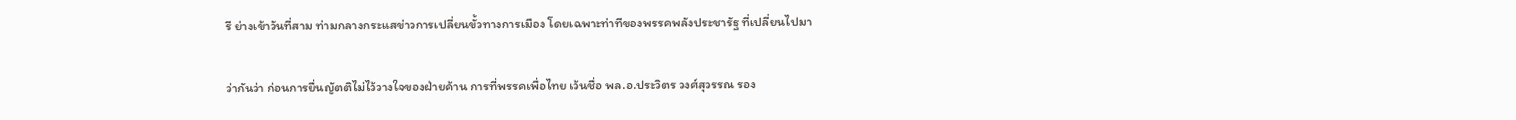รี ย่างเข้าวันที่สาม ท่ามกลางกระแสข่าวการเปลี่ยนขั้วทางการเมือง โดยเฉพาะท่าทีของพรรคพลังประชารัฐ ที่เปลี่ยนไปมา

ว่ากันว่า ก่อนการยื่นญัตติไม่ไว้วางใจของฝ่ายค้าน การที่พรรคเพื่อไทย เว้นชื่อ พล.อ.ประวิตร วงศ์สุวรรณ รอง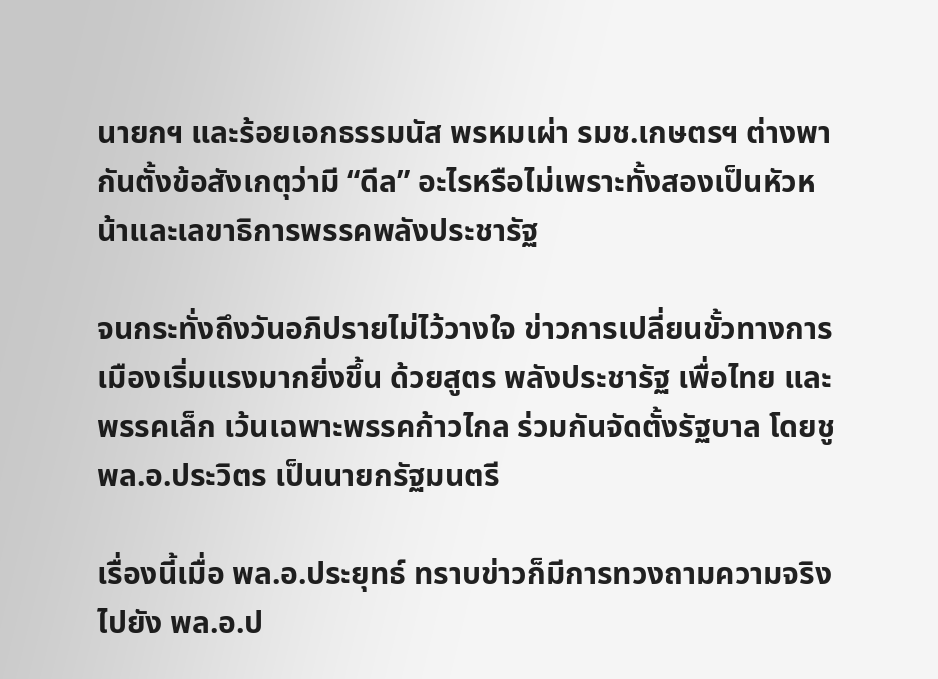นายกฯ และร้อยเอกธรรมนัส พรหมเผ่า รมช.เกษตรฯ ต่างพากันตั้งข้อสังเกตุว่ามี “ดีล” อะไรหรือไม่เพราะทั้งสองเป็นหัวหน้าและเลขาธิการพรรคพลังประชารัฐ

จนกระทั่งถึงวันอภิปรายไม่ไว้วางใจ ข่าวการเปลี่ยนขั้วทางการเมืองเริ่มแรงมากยิ่งขึ้น ด้วยสูตร พลังประชารัฐ เพื่อไทย และพรรคเล็ก เว้นเฉพาะพรรคก้าวไกล ร่วมกันจัดตั้งรัฐบาล โดยชู พล.อ.ประวิตร เป็นนายกรัฐมนตรี

เรื่องนี้เมื่อ พล.อ.ประยุทธ์ ทราบข่าวก็มีการทวงถามความจริงไปยัง พล.อ.ป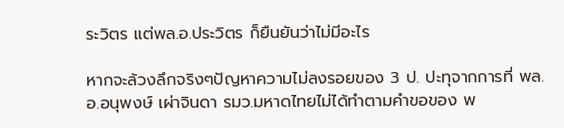ระวิตร แต่พล.อ.ประวิตร ก็ยืนยันว่าไม่มีอะไร

หากจะล้วงลึกจริงๆปัญหาความไม่ลงรอยของ 3 ป. ปะทุจากการที่ พล.อ.อนุพงษ์ เผ่าจินดา รมว.มหาดไทยไม่ได้ทำตามคำขอของ พ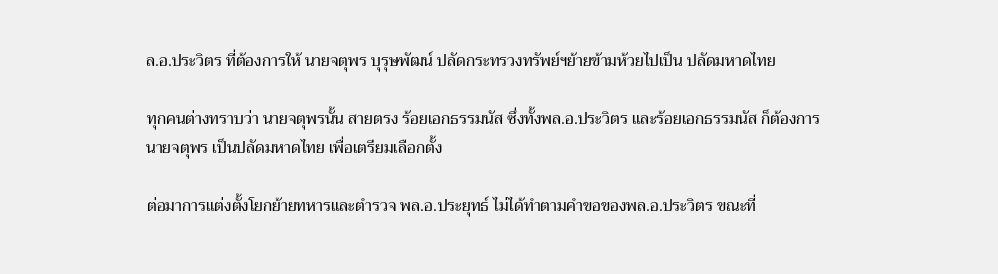ล.อ.ประวิตร ที่ต้องการให้ นายจตุพร บุรุษพัฒน์ ปลัดกระทรวงทรัพย์ฯย้ายข้ามห้วยไปเป็น ปลัดมหาดไทย

ทุกคนต่างทราบว่า นายจตุพรนั้น สายตรง ร้อยเอกธรรมนัส ซึ่งทั้งพล.อ.ประวิตร และร้อยเอกธรรมนัส ก็ต้องการ นายจตุพร เป็นปลัดมหาดไทย เพื่อเตรียมเลือกตั้ง

ต่อมาการแต่งตั้งโยกย้ายทหารและตำรวจ พล.อ.ประยุทธ์ ไม่ได้ทำตามคำขอของพล.อ.ประวิตร ขณะที่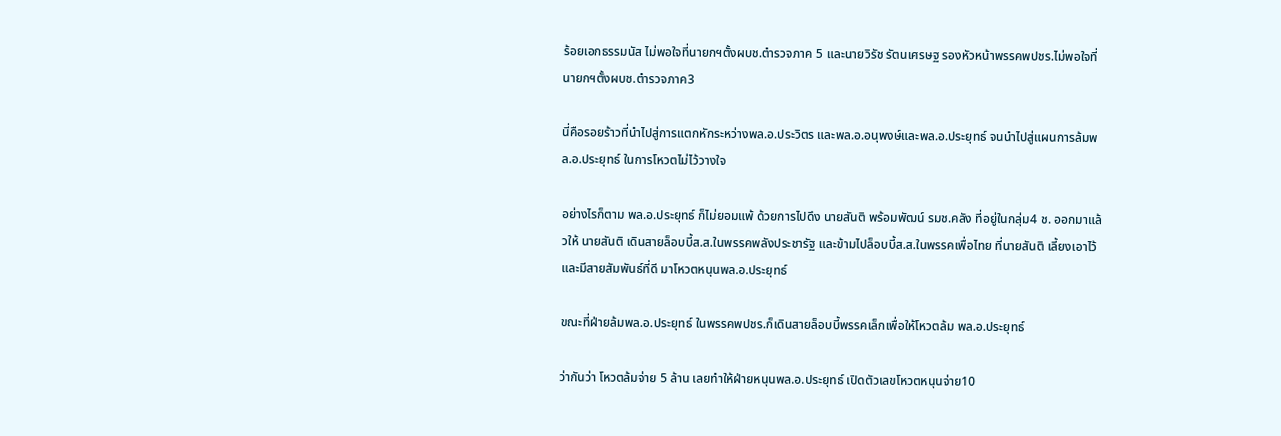ร้อยเอกธรรมนัส ไม่พอใจที่นายกฯตั้งผบช.ตำรวจภาค 5 และนายวิรัช รัตนเศรษฐ รองหัวหน้าพรรคพปชร.ไม่พอใจที่นายกฯตั้งผบช.ตำรวจภาค3

นี่คือรอยร้าวที่นำไปสู่การแตกหักระหว่างพล.อ.ประวิตร และพล.อ.อนุพงษ์และพล.อ.ประยุทธ์ จนนำไปสู่แผนการล้มพล.อ.ประยุทธ์ ในการโหวตไม่ไว้วางใจ

อย่างไรก็ตาม พล.อ.ประยุทธ์ ก็ไม่ยอมแพ้ ด้วยการไปดึง นายสันติ พร้อมพัฒน์ รมช.คลัง ที่อยู่ในกลุ่ม4 ช. ออกมาแล้วให้ นายสันติ เดินสายล็อบบี้ส.ส.ในพรรคพลังประชารัฐ และข้ามไปล็อบบี้ส.ส.ในพรรคเพื่อไทย ที่นายสันติ เลี้ยงเอาไว้และมีสายสัมพันธ์ที่ดี มาโหวตหนุนพล.อ.ประยุทธ์

ขณะที่ฝ่ายล้มพล.อ.ประยุทธ์ ในพรรคพปชร.ก็เดินสายล็อบบี้พรรคเล็กเพื่อให้โหวตล้ม พล.อ.ประยุทธ์

ว่ากันว่า โหวตล้มจ่าย 5 ล้าน เลยทำให้ฝ่ายหนุนพล.อ.ประยุทธ์ เปิดตัวเลขโหวตหนุนจ่าย10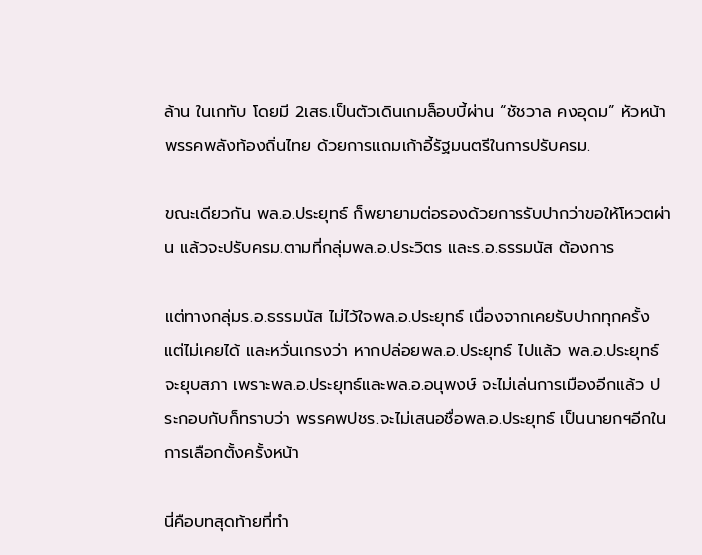ล้าน ในเกทับ โดยมี 2เสธ.เป็นตัวเดินเกมล็อบบี้ผ่าน “ชัชวาล คงอุดม” หัวหน้าพรรคพลังท้องถิ่นไทย ด้วยการแถมเก้าอี้รัฐมนตรีในการปรับครม.

ขณะเดียวกัน พล.อ.ประยุทธ์ ก็พยายามต่อรองด้วยการรับปากว่าขอให้โหวตผ่าน แล้วจะปรับครม.ตามที่กลุ่มพล.อ.ประวิตร และร.อ.ธรรมนัส ต้องการ

แต่ทางกลุ่มร.อ.ธรรมนัส ไม่ไว้ใจพล.อ.ประยุทธ์ เนื่องจากเคยรับปากทุกครั้ง แต่ไม่เคยได้ และหวั่นเกรงว่า หากปล่อยพล.อ.ประยุทธ์ ไปแล้ว พล.อ.ประยุทธ์ จะยุบสภา เพราะพล.อ.ประยุทธ์และพล.อ.อนุพงษ์ จะไม่เล่นการเมืองอีกแล้ว ประกอบกับก็ทราบว่า พรรคพปชร.จะไม่เสนอชื่อพล.อ.ประยุทธ์ เป็นนายกฯอีกในการเลือกตั้งครั้งหน้า

นี่คือบทสุดท้ายที่ทำ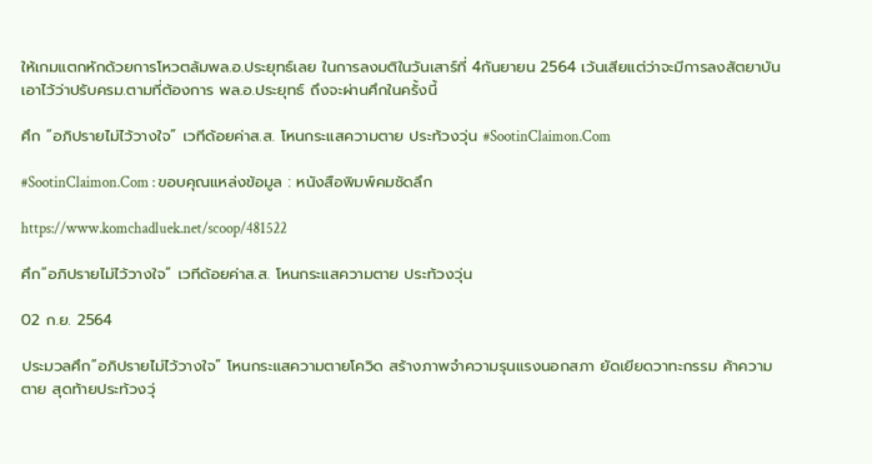ให้เกมแตกหักด้วยการโหวตล้มพล.อ.ประยุทธ์เลย ในการลงมติในวันเสาร์ที่ 4กันยายน 2564 เว้นเสียแต่ว่าจะมีการลงสัตยาบันเอาไว้ว่าปรับครม.ตามที่ต้องการ พล.อ.ประยุทธ์ ถึงจะผ่านศึกในครั้งนี้

ศึก “อภิปรายไม่ไว้วางใจ” เวทีด้อยค่าส.ส. โหนกระแสความตาย ประท้วงวุ่น #SootinClaimon.Com

#SootinClaimon.Com : ขอบคุณแหล่งข้อมูล : หนังสือพิมพ์คมชัดลึก

https://www.komchadluek.net/scoop/481522

ศึก”อภิปรายไม่ไว้วางใจ” เวทีด้อยค่าส.ส. โหนกระแสความตาย ประท้วงวุ่น

02 ก.ย. 2564

ประมวลศึก”อภิปรายไม่ไว้วางใจ” โหนกระแสความตายโควิด สร้างภาพจำความรุนแรงนอกสภา ยัดเยียดวาทะกรรม ค้าความตาย สุดท้ายประท้วงวุ่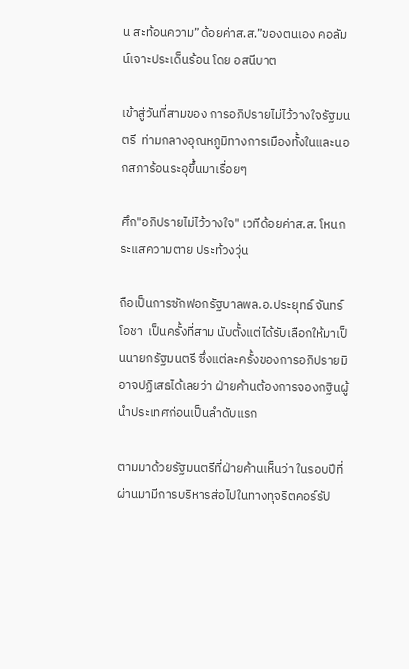น สะท้อนความ”ด้อยค่าส.ส.”ของตนเอง คอลัมน์เจาะประเด็นร้อน โดย อสนีบาต

เข้าสู่วันที่สามของ การอภิปรายไม่ไว้วางใจรัฐมนตรี  ท่ามกลางอุณหภูมิทางการเมืองทั้งในและนอกสภาร้อนระอุขึ้นมาเรื่อยๆ

ศึก"อภิปรายไม่ไว้วางใจ" เวทีด้อยค่าส.ส. โหนกระแสความตาย ประท้วงวุ่น

ถือเป็นการซักฟอกรัฐบาลพล.อ.ประยุทธ์ จันทร์โอชา  เป็นครั้งที่สาม นับตั้งแต่ได้รับเลือกให้มาเป็นนายกรัฐมนตรี ซึ่งแต่ละครั้งของการอภิปรายมิอาจปฏิเสธได้เลยว่า ฝ่ายค้านต้องการจองกฐินผู้นำประเทศก่อนเป็นลำดับแรก

ตามมาด้วยรัฐมนตรีที่ฝ่ายค้านเห็นว่า ในรอบปีที่ผ่านมามีการบริหารส่อไปในทางทุจริตคอร์รัป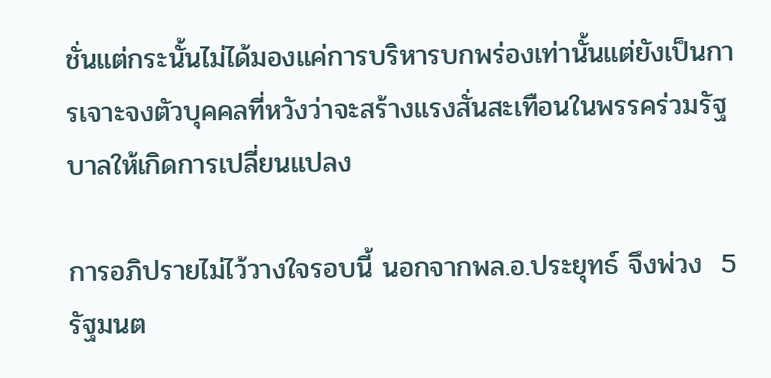ชั่นแต่กระนั้นไม่ได้มองแค่การบริหารบกพร่องเท่านั้นแต่ยังเป็นการเจาะจงตัวบุคคลที่หวังว่าจะสร้างแรงสั่นสะเทือนในพรรคร่วมรัฐบาลให้เกิดการเปลี่ยนแปลง

การอภิปรายไม่ไว้วางใจรอบนี้ นอกจากพล.อ.ประยุทธ์ จึงพ่วง  5  รัฐมนต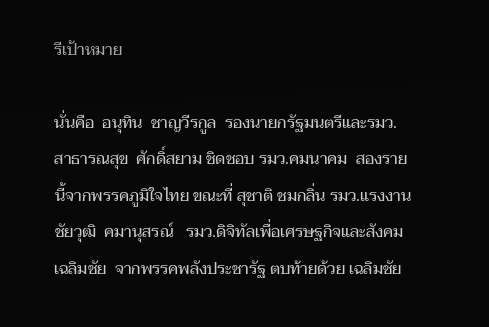รีเป้าหมาย

นั่นคือ  อนุทิน  ชาญวีรกูล  รองนายกรัฐมนตรีและรมว.สาธารณสุข  ศักดิ์สยาม ชิดชอบ รมว.คมนาคม  สองรายนี้จากพรรคภูมิใจไทย ขณะที่ สุชาติ ชมกลิ่น รมว.แรงงาน  ชัยวุฒิ  คมานุสรณ์   รมว.ดิจิทัลเพื่อเศรษฐกิจและสังคมเฉลิมชัย  จากพรรคพลังประชารัฐ ตบท้ายด้วย เฉลิมชัย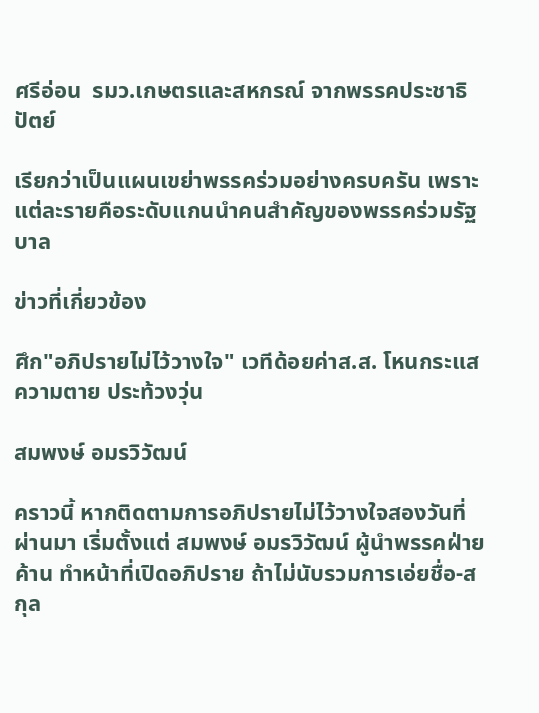ศรีอ่อน  รมว.เกษตรและสหกรณ์ จากพรรคประชาธิปัตย์

เรียกว่าเป็นแผนเขย่าพรรคร่วมอย่างครบครัน เพราะแต่ละรายคือระดับแกนนำคนสำคัญของพรรคร่วมรัฐบาล

ข่าวที่เกี่ยวข้อง

ศึก"อภิปรายไม่ไว้วางใจ" เวทีด้อยค่าส.ส. โหนกระแสความตาย ประท้วงวุ่น

สมพงษ์ อมรวิวัฒน์

คราวนี้ หากติดตามการอภิปรายไม่ไว้วางใจสองวันที่ผ่านมา เริ่มตั้งแต่ สมพงษ์ อมรวิวัฒน์ ผู้นำพรรคฝ่ายค้าน ทำหน้าที่เปิดอภิปราย ถ้าไม่นับรวมการเอ่ยชื่อ-สกุล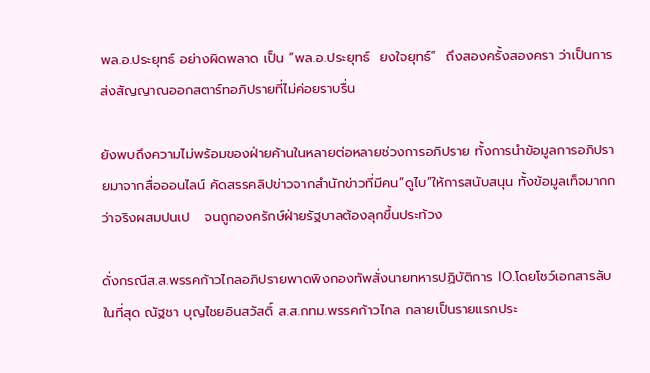พล.อ.ประยุทธ์ อย่างผิดพลาด เป็น “พล.อ.ประยุทธ์  ยงใจยุทธ์”  ถึงสองครั้งสองครา ว่าเป็นการส่งสัญญาณออกสตาร์ทอภิปรายที่ไม่ค่อยราบรื่น

ยังพบถึงความไม่พร้อมของฝ่ายค้านในหลายต่อหลายช่วงการอภิปราย ทั้งการนำข้อมูลการอภิปรายมาจากสื่อออนไลน์ คัดสรรคลิปข่าวจากสำนักข่าวที่มีคน”ดูไบ”ให้การสนับสนุน ทั้งข้อมูลเท็จมากกว่าจริงผสมปนเป   จนถูกองครักษ์ฝ่ายรัฐบาลต้องลุกขึ้นประท้วง

ดั่งกรณีส.ส.พรรคก้าวไกลอภิปรายพาดพิงกองทัพสั่งนายทหารปฏิบัติการ IO.โดยโชว์เอกสารลับ  ในที่สุด ณัฐชา บุญไชยอินสวัสดิ์ ส.ส.กทม.พรรคก้าวไกล กลายเป็นรายแรกประ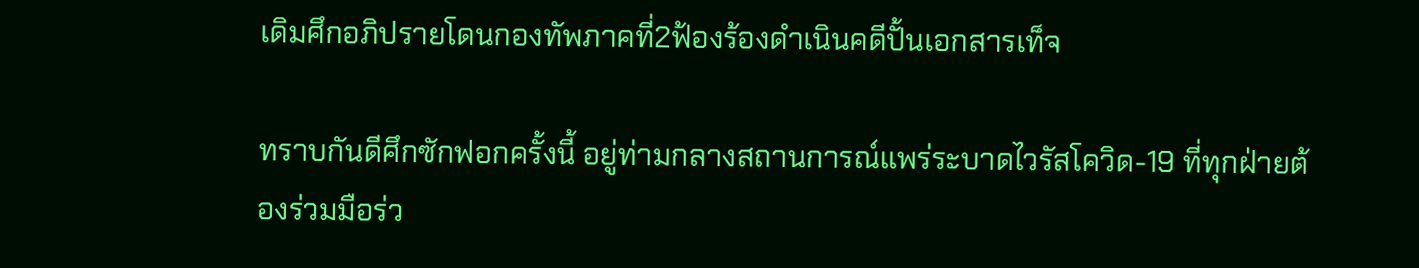เดิมศึกอภิปรายโดนกองทัพภาคที่2ฟ้องร้องดำเนินคดีปั้นเอกสารเท็จ

ทราบกันดีศึกซักฟอกครั้งนี้ อยู่ท่ามกลางสถานการณ์แพร่ระบาดไวรัสโควิด-19 ที่ทุกฝ่ายต้องร่วมมือร่ว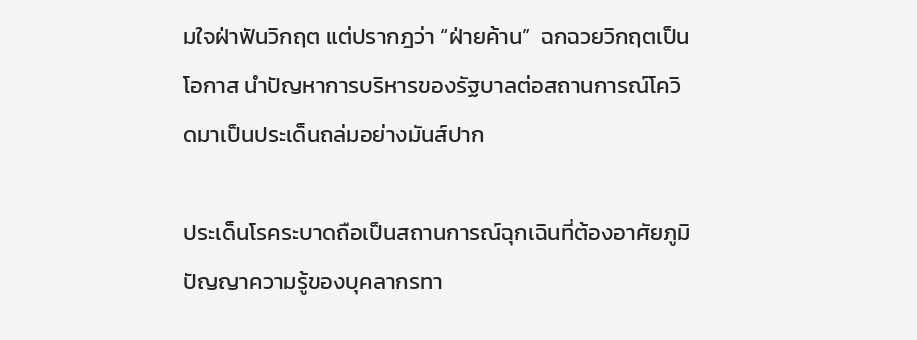มใจฝ่าฟันวิกฤต แต่ปรากฎว่า “ฝ่ายค้าน”  ฉกฉวยวิกฤตเป็นโอกาส นำปัญหาการบริหารของรัฐบาลต่อสถานการณ์โควิดมาเป็นประเด็นถล่มอย่างมันส์ปาก

ประเด็นโรคระบาดถือเป็นสถานการณ์ฉุกเฉินที่ต้องอาศัยภูมิปัญญาความรู้ของบุคลากรทา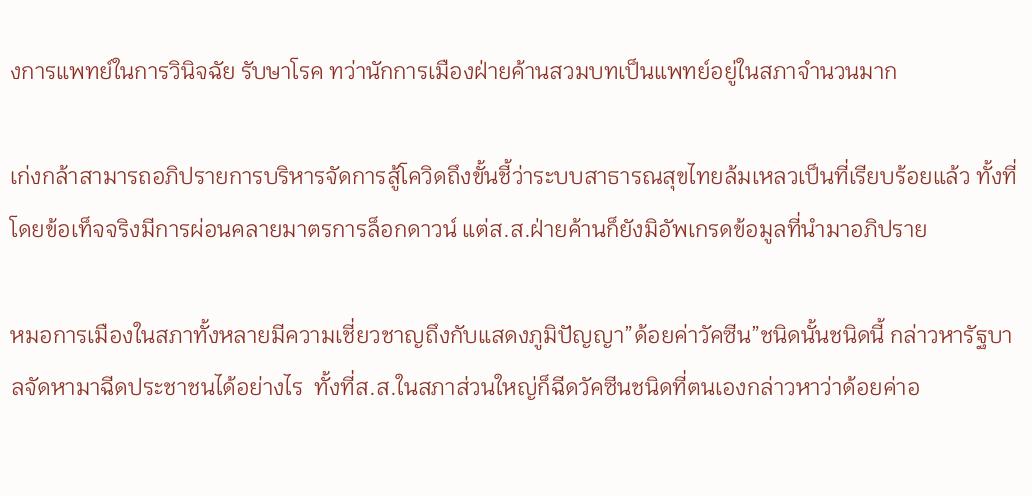งการแพทย์ในการวินิจฉัย รับษาโรค ทว่านักการเมืองฝ่ายค้านสวมบทเป็นแพทย์อยู่ในสภาจำนวนมาก

เก่งกล้าสามารถอภิปรายการบริหารจัดการสู้โควิดถึงขั้นชี้ว่าระบบสาธารณสุขไทยล้มเหลวเป็นที่เรียบร้อยแล้ว ทั้งที่โดยข้อเท็จจริงมีการผ่อนคลายมาตรการล็อกดาวน์ แต่ส.ส.ฝ่ายค้านก็ยังมิอัพเกรดข้อมูลที่นำมาอภิปราย

หมอการเมืองในสภาทั้งหลายมีความเชี่ยวชาญถึงกับแสดงภูมิปัญญา”ด้อยค่าวัคซีน”ชนิดนั้นชนิดนี้ กล่าวหารัฐบาลจัดหามาฉีดประชาชนได้อย่างไร  ทั้งที่ส.ส.ในสภาส่วนใหญ่ก็ฉีดวัคซีนชนิดที่ตนเองกล่าวหาว่าด้อยค่าอ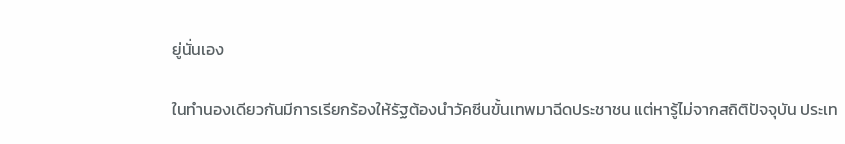ยู่นั่นเอง

ในทำนองเดียวกันมีการเรียกร้องให้รัฐต้องนำวัคซีนขั้นเทพมาฉีดประชาชน แต่หารู้ไม่จากสถิติปัจจุบัน ประเท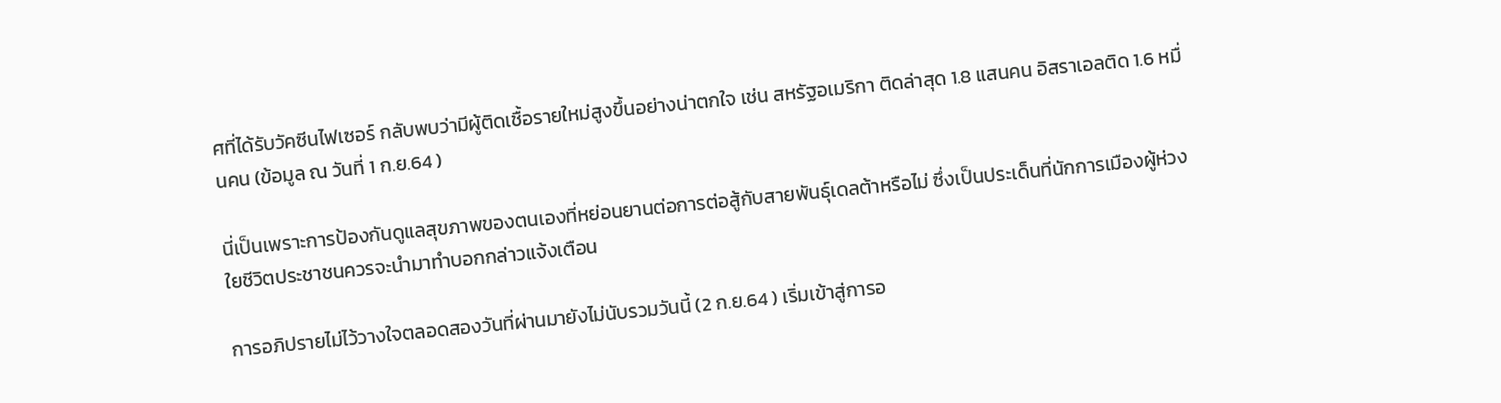ศที่ได้รับวัคซีนไฟเซอร์ กลับพบว่ามีผู้ติดเชื้อรายใหม่สูงขึ้นอย่างน่าตกใจ เช่น สหรัฐอเมริกา ติดล่าสุด 1.8 แสนคน อิสราเอลติด 1.6 หมื่นคน (ข้อมูล ณ วันที่ 1 ก.ย.64 )

นี่เป็นเพราะการป้องกันดูแลสุขภาพของตนเองที่หย่อนยานต่อการต่อสู้กับสายพันธุ์เดลต้าหรือไม่ ซึ่งเป็นประเด็นที่นักการเมืองผู้ห่วงใยชีวิตประชาชนควรจะนำมาทำบอกกล่าวแจ้งเตือน

การอภิปรายไม่ไว้วางใจตลอดสองวันที่ผ่านมายังไม่นับรวมวันนี้ (2 ก.ย.64 ) เริ่มเข้าสู่การอ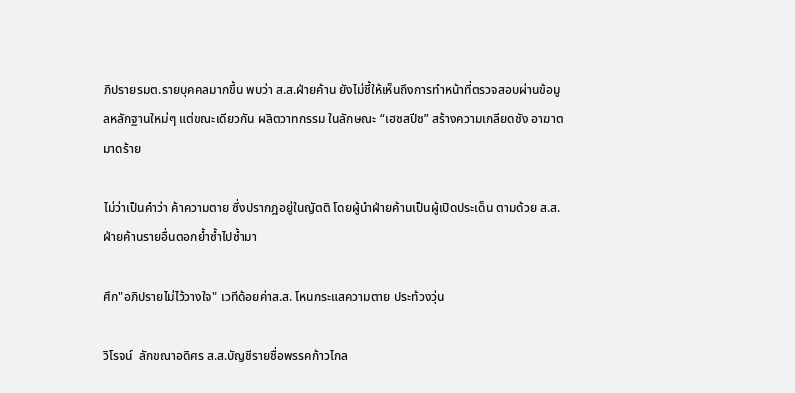ภิปรายรมต.รายบุคคลมากขึ้น พบว่า ส.ส.ฝ่ายค้าน ยังไม่ชี้ให้เห็นถึงการทำหน้าที่ตรวจสอบผ่านข้อมูลหลักฐานใหม่ๆ แต่ขณะเดียวกัน ผลิตวาทกรรม ในลักษณะ “เฮชสปีช” สร้างความเกลียดชัง อาฆาตมาดร้าย

ไม่ว่าเป็นคำว่า ค้าความตาย ซึ่งปรากฎอยู่ในญัตติ โดยผู้นำฝ่ายค้านเป็นผู้เปิดประเด็น ตามด้วย ส.ส.ฝ่ายค้านรายอื่นตอกย้ำซ้ำไปซ้ำมา

ศึก"อภิปรายไม่ไว้วางใจ" เวทีด้อยค่าส.ส. โหนกระแสความตาย ประท้วงวุ่น

วิโรจน์  ลักขณาอดิศร ส.ส.บัญชีรายชื่อพรรคก้าวไกล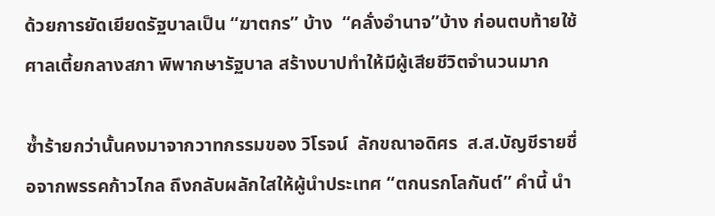ด้วยการยัดเยียดรัฐบาลเป็น “ฆาตกร” บ้าง  “คลั่งอำนาจ”บ้าง ก่อนตบท้ายใช้ศาลเตี้ยกลางสภา พิพากษารัฐบาล สร้างบาปทำให้มีผู้เสียชีวิตจำนวนมาก

ซ้ำร้ายกว่านั้นคงมาจากวาทกรรมของ วิโรจน์  ลักขณาอดิศร  ส.ส.บัญชีรายชื่อจากพรรคก้าวไกล ถึงกลับผลักใสให้ผู้นำประเทศ “ตกนรกโลกันต์” คำนี้ นำ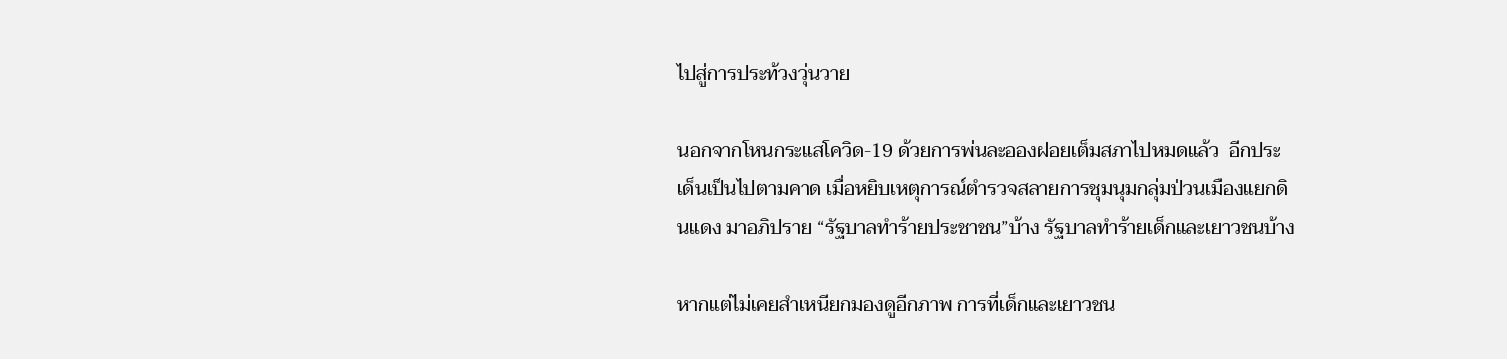ไปสู่การประท้วงวุ่นวาย

นอกจากโหนกระแสโควิด-19 ด้วยการพ่นละอองฝอยเต็มสภาไปหมดแล้ว  อีกประเด็นเป็นไปตามคาด เมื่อหยิบเหตุการณ์ตำรวจสลายการชุมนุมกลุ่มป่วนเมืองแยกดินแดง มาอภิปราย “รัฐบาลทำร้ายประชาชน”บ้าง รัฐบาลทำร้ายเด็กและเยาวชนบ้าง

หากแต่ไม่เคยสำเหนียกมองดูอีกภาพ การที่เด็กและเยาวชน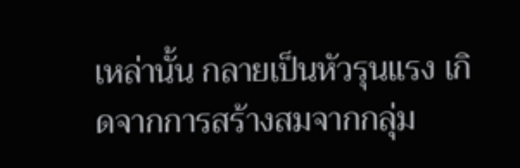เหล่านั้น กลายเป็นหัวรุนแรง เกิดจากการสร้างสมจากกลุ่ม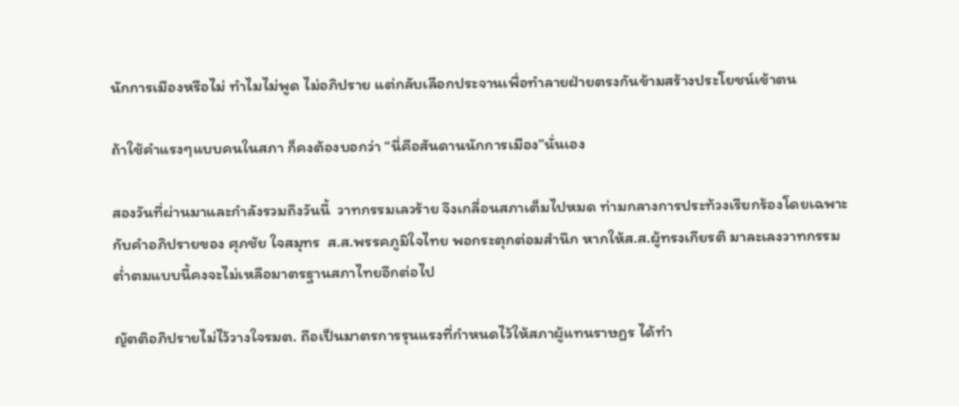นักการเมืองหรือไม่ ทำไมไม่พูด ไม่อภิปราย แต่กลับเลือกประจานเพื่อทำลายฝ่ายตรงกันข้ามสร้างประโยชน์เข้าตน

ถ้าใช้คำแรงๆแบบคนในสภา ก็คงต้องบอกว่า “นี่คือสันดานนักการเมือง”นั่นเอง

สองวันที่ผ่านมาและกำลังรวมถึงวันนี้  วาทกรรมเลวร้าย จึงเกลื่อนสภาเต็มไปหมด ท่ามกลางการประท้วงเรียกร้องโดยเฉพาะกับคำอภิปรายของ ศุภชัย ใจสมุทร  ส.ส.พรรคภูมิใจไทย พอกระตุกต่อมสำนึก หากให้ส.ส.ผู้ทรงเกียรติ มาละเลงวาทกรรมต่ำตมแบบนี้คงจะไม่เหลือมาตรฐานสภาไทยอีกต่อไป

ญัตติอภิปรายไม่ไว้วางใจรมต. ถือเป็นมาตรการรุนแรงที่กำหนดไว้ให้สภาผู้แทนราษฎร ได้ทำ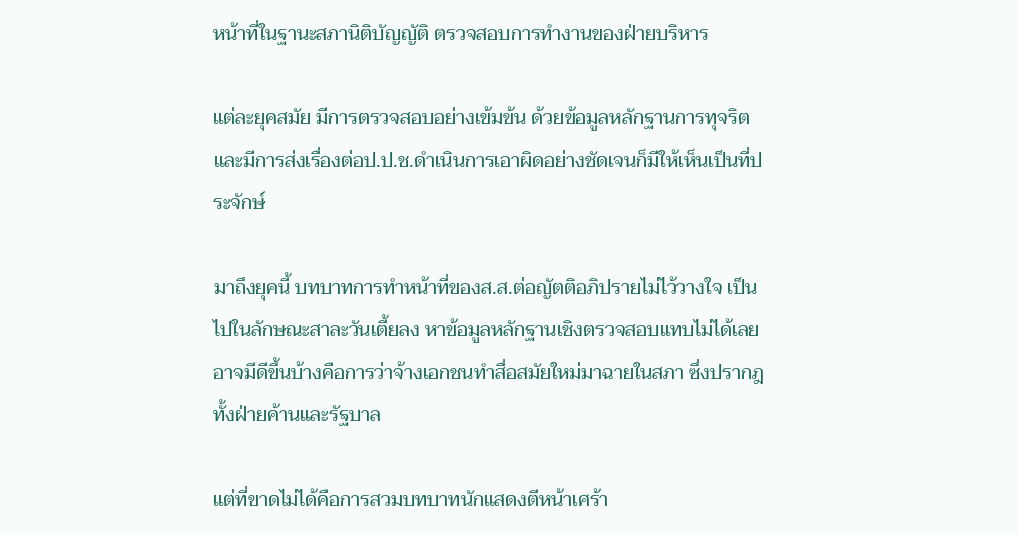หน้าที่ในฐานะสภานิติบัญญัติ ตรวจสอบการทำงานของฝ่ายบริหาร

แต่ละยุคสมัย มีการตรวจสอบอย่างเข้มข้น ด้วยข้อมูลหลักฐานการทุจริตและมีการส่งเรื่องต่อป.ป.ช.ดำเนินการเอาผิดอย่างชัดเจนก็มีให้เห็นเป็นที่ประจักษ์

มาถึงยุคนี้ บทบาทการทำหน้าที่ของส.ส.ต่อญัตติอภิปรายไม่ไว้วางใจ เป็นไปในลักษณะสาละวันเตี้ยลง หาข้อมูลหลักฐานเชิงตรวจสอบแทบไม่ได้เลย อาจมีดีขึ้นบ้างคือการว่าจ้างเอกชนทำสื่อสมัยใหม่มาฉายในสภา ซึ่งปรากฎทั้งฝ่ายค้านและรัฐบาล

แต่ที่ขาดไม่ได้คือการสวมบทบาทนักแสดงตีหน้าเศร้า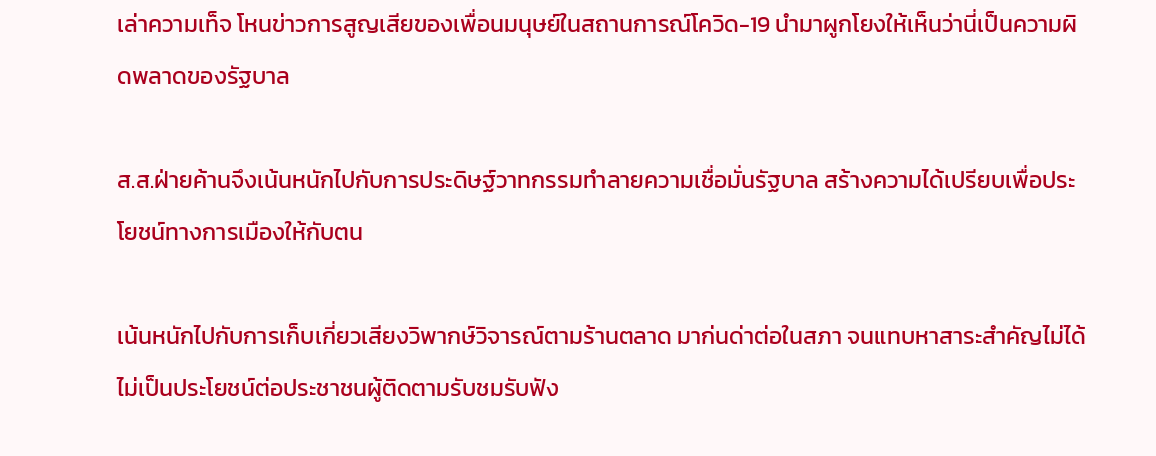เล่าความเท็จ โหนข่าวการสูญเสียของเพื่อนมนุษย์ในสถานการณ์โควิด-19 นำมาผูกโยงให้เห็นว่านี่เป็นความผิดพลาดของรัฐบาล

ส.ส.ฝ่ายค้านจึงเน้นหนักไปกับการประดิษฐ์วาทกรรมทำลายความเชื่อมั่นรัฐบาล สร้างความได้เปรียบเพื่อประโยชน์ทางการเมืองให้กับตน

เน้นหนักไปกับการเก็บเกี่ยวเสียงวิพากษ์วิจารณ์ตามร้านตลาด มาก่นด่าต่อในสภา จนแทบหาสาระสำคัญไม่ได้ ไม่เป็นประโยชน์ต่อประชาชนผู้ติดตามรับชมรับฟัง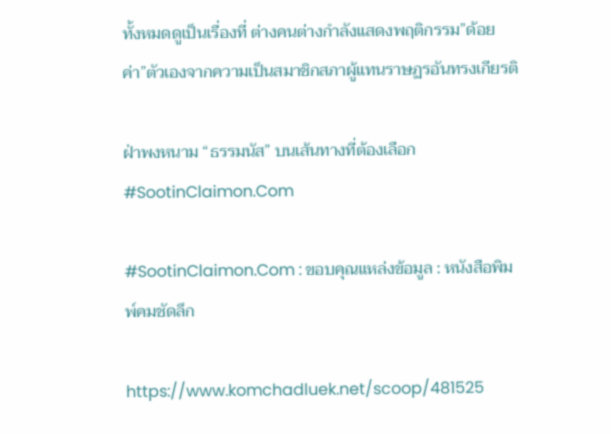ทั้งหมดดูเป็นเรื่องที่ ต่างคนต่างกำลังแสดงพฤติกรรม”ด้อยค่า”ตัวเองจากความเป็นสมาชิกสภาผู้แทนราษฏรอันทรงเกียรติ

ฝ่าพงหนาม “ธรรมนัส” บนเส้นทางที่ต้องเลือก #SootinClaimon.Com

#SootinClaimon.Com : ขอบคุณแหล่งข้อมูล : หนังสือพิมพ์คมชัดลึก

https://www.komchadluek.net/scoop/481525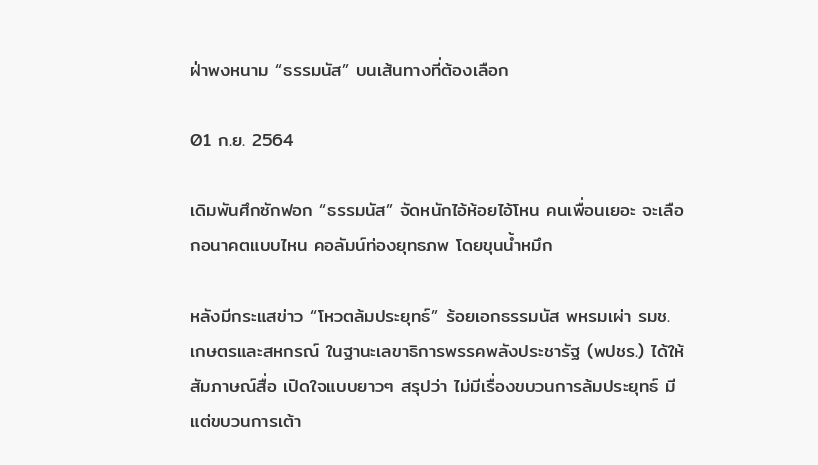ฝ่าพงหนาม “ธรรมนัส” บนเส้นทางที่ต้องเลือก

01 ก.ย. 2564

เดิมพันศึกซักฟอก “ธรรมนัส” จัดหนักไอ้ห้อยไอ้โหน คนเพื่อนเยอะ จะเลือกอนาคตแบบไหน คอลัมน์ท่องยุทธภพ โดยขุนน้ำหมึก

หลังมีกระแสข่าว “โหวตล้มประยุทธ์” ร้อยเอกธรรมนัส พหรมเผ่า รมช.เกษตรและสหกรณ์ ในฐานะเลขาธิการพรรคพลังประชารัฐ (พปชร.) ได้ให้สัมภาษณ์สื่อ เปิดใจแบบยาวๆ สรุปว่า ไม่มีเรื่องขบวนการล้มประยุทธ์ มีแต่ขบวนการเต้า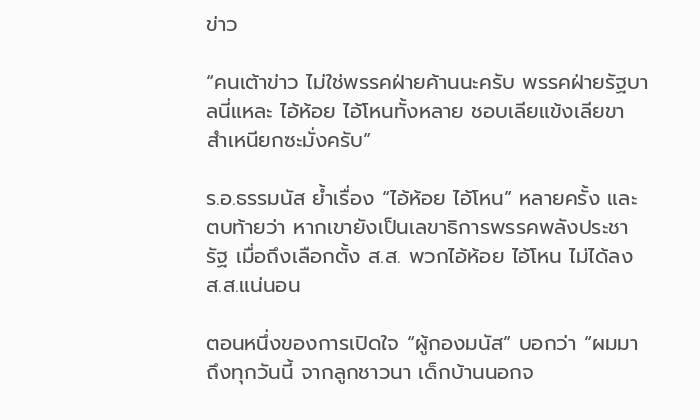ข่าว

“คนเต้าข่าว ไม่ใช่พรรคฝ่ายค้านนะครับ พรรคฝ่ายรัฐบาลนี่แหละ ไอ้ห้อย ไอ้โหนทั้งหลาย ชอบเลียแข้งเลียขา สำเหนียกซะมั่งครับ”

ร.อ.ธรรมนัส ย้ำเรื่อง “ไอ้ห้อย ไอ้โหน” หลายครั้ง และตบท้ายว่า หากเขายังเป็นเลขาธิการพรรคพลังประชารัฐ เมื่อถึงเลือกตั้ง ส.ส. พวกไอ้ห้อย ไอ้โหน ไม่ได้ลง ส.ส.แน่นอน

ตอนหนึ่งของการเปิดใจ “ผู้กองมนัส” บอกว่า “ผมมาถึงทุกวันนี้ จากลูกชาวนา เด็กบ้านนอกจ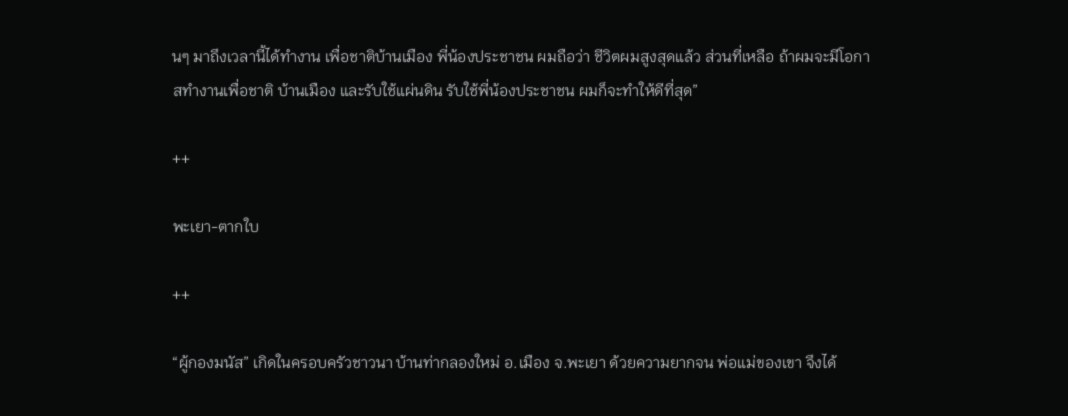นๆ มาถึงเวลานี้ได้ทำงาน เพื่อชาติบ้านเมือง พี่น้องประชาชน ผมถือว่า ชีวิตผมสูงสุดแล้ว ส่วนที่เหลือ ถ้าผมจะมีโอกาสทำงานเพื่อชาติ บ้านเมือง และรับใช้แผ่นดิน รับใช้พี่น้องประชาชน ผมก็จะทำให้ดีที่สุด”

++

พะเยา-ตากใบ

++

“ผู้กองมนัส” เกิดในครอบครัวชาวนา บ้านท่ากลองใหม่ อ.เมือง จ.พะเยา ด้วยความยากจน พ่อแม่ของเขา จึงได้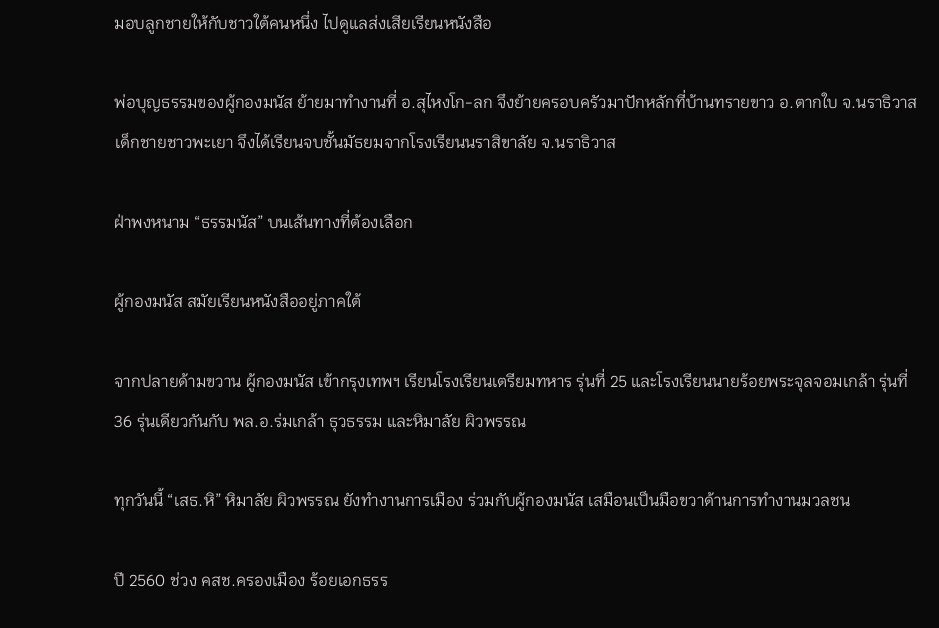มอบลูกชายให้กับชาวใต้คนหนึ่ง ไปดูแลส่งเสียเรียนหนังสือ

พ่อบุญธรรมของผู้กองมนัส ย้ายมาทำงานที่ อ.สุไหงโก-ลก จึงย้ายครอบครัวมาปักหลักที่บ้านทรายขาว อ.ตากใบ จ.นราธิวาส เด็กชายชาวพะเยา จึงได้เรียนจบชั้นมัธยมจากโรงเรียนนราสิขาลัย จ.นราธิวาส

ฝ่าพงหนาม “ธรรมนัส” บนเส้นทางที่ต้องเลือก

ผู้กองมนัส สมัยเรียนหนังสืออยู่ภาคใต้

จากปลายด้ามขวาน ผู้กองมนัส เข้ากรุงเทพฯ เรียนโรงเรียนเตรียมทหาร รุ่นที่ 25 และโรงเรียนนายร้อยพระจุลจอมเกล้า รุ่นที่ 36 รุ่นเดียวกันกับ พล.อ.ร่มเกล้า ธุวธรรม และหิมาลัย ผิวพรรณ

ทุกวันนี้ “เสธ.หิ” หิมาลัย ผิวพรรณ ยังทำงานการเมือง ร่วมกับผู้กองมนัส เสมือนเป็นมือขวาด้านการทำงานมวลชน

ปี 2560 ช่วง คสช.ครองเมือง ร้อยเอกธรร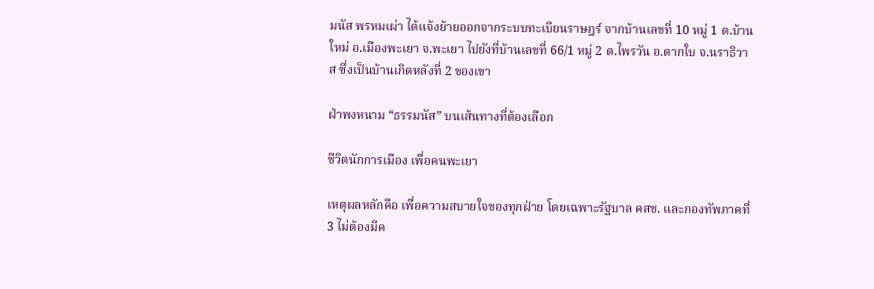มนัส พรหมเผ่า ได้แจ้งย้ายออกจากระบบทะเบียนราษฎร์ จากบ้านเลขที่ 10 หมู่ 1 ต.บ้านใหม่ อ.เมืองพะเยา จ.พะเยา ไปยังที่บ้านเลขที่ 66/1 หมู่ 2 ต.ไพรวัน อ.ตากใบ จ.นราธิวาส ซึ่งเป็นบ้านเกิดหลังที่ 2 ของเขา

ฝ่าพงหนาม “ธรรมนัส” บนเส้นทางที่ต้องเลือก

ชีวิตนักการเมือง เพื่อคนพะเยา

เหตุผลหลักคือ เพื่อความสบายใจของทุกฝ่าย โดยเฉพาะรัฐบาล คสช. และกองทัพภาคที่ 3 ไม่ต้องมีค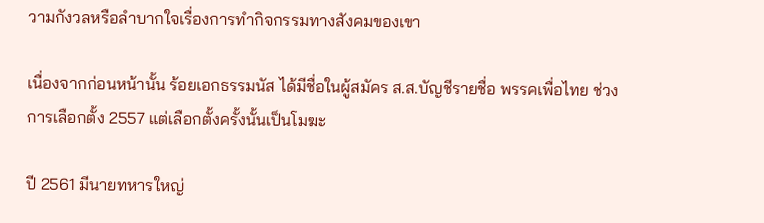วามกังวลหรือลำบากใจเรื่องการทำกิจกรรมทางสังคมของเขา

เนื่องจากก่อนหน้านั้น ร้อยเอกธรรมนัส ได้มีชื่อในผู้สมัคร ส.ส.บัญชีรายชื่อ พรรคเพื่อไทย ช่วงการเลือกตั้ง 2557 แต่เลือกตั้งครั้งนั้นเป็นโมฆะ

ปี 2561 มีนายทหารใหญ่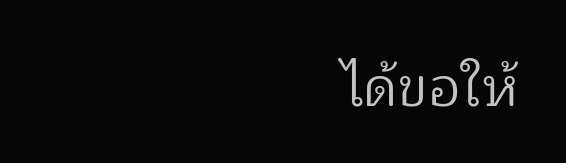ได้ขอให้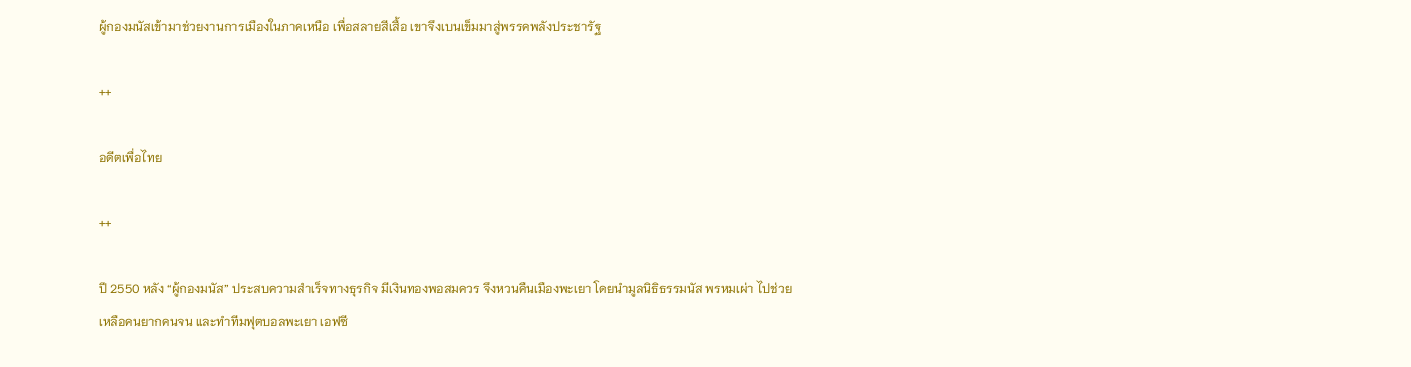ผู้กองมนัสเข้ามาช่วยงานการเมืองในภาคเหนือ เพื่อสลายสีเสื้อ เขาจึงเบนเข็มมาสู่พรรคพลังประชารัฐ

++

อดีตเพื่อไทย

++

ปี 2550 หลัง “ผู้กองมนัส” ประสบความสำเร็จทางธุรกิจ มีเงินทองพอสมควร จึงหวนคืนเมืองพะเยา โดยนำมูลนิธิธรรมนัส พรหมเผ่า ไปช่วยเหลือคนยากคนจน และทำทีมฟุตบอลพะเยา เอฟซี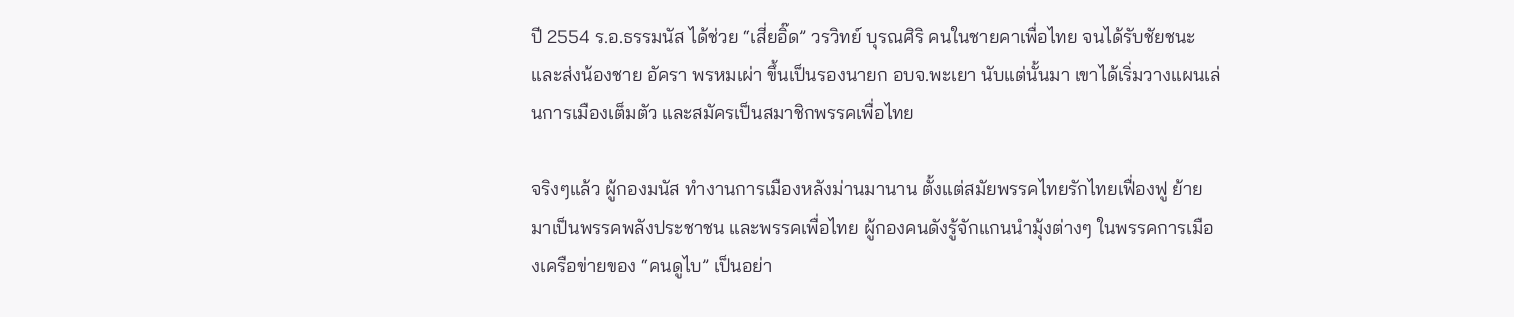ปี 2554 ร.อ.ธรรมนัส ได้ช่วย “เสี่ยอิ๊ด” วรวิทย์ บุรณศิริ คนในชายคาเพื่อไทย จนได้รับชัยชนะ และส่งน้องชาย อัครา พรหมเผ่า ขึ้นเป็นรองนายก อบจ.พะเยา นับแต่นั้นมา เขาได้เริ่มวางแผนเล่นการเมืองเต็มตัว และสมัครเป็นสมาชิกพรรคเพื่อไทย

จริงๆแล้ว ผู้กองมนัส ทำงานการเมืองหลังม่านมานาน ตั้งแต่สมัยพรรคไทยรักไทยเฟื่องฟู ย้ายมาเป็นพรรคพลังประชาชน และพรรคเพื่อไทย ผู้กองคนดังรู้จักแกนนำมุ้งต่างๆ ในพรรคการเมืองเครือข่ายของ “คนดูไบ” เป็นอย่า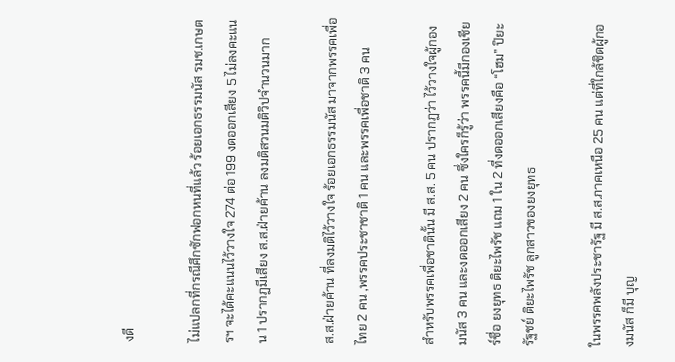งดี

ไม่แปลกที่กรณีศึกซักฟอกหนที่แล้ว ร้อยเอกธรรมนัส รมช.เกษตรฯ จะได้คะแนนไว้วางใจ 274 ต่อ 199 งดออกเสียง 5 ไม่ลงคะแนน 1 ปรากฏมีเสียง ส.ส.ฝ่ายค้าน ลงมติสวนมติวิปจำนวนมาก

ส.ส.ฝ่ายค้าน ที่ลงมติไว้วางใจ ร้อยเอกธรรมนัส มาจากพรรคเพื่อไทย 2 คน ,พรรคประชาชาติ 1 คน และพรรคเพื่อชาติ 3 คน

สำหรับพรรคเพื่อชาตินั้น มี ส.ส. 5 คน ปรากฏว่า ไว้วางใจผู้กองมนัส 3 คน และงดออกเสียง 2 คน ซึ่งใครก็รู้ว่า พรรคนี้มีกองเชียร์ชื่อ ยงยุทธ ติยะไพรัช แถม 1 ใน 2 ที่งดออกเสียงคือ “โฮม” ปิยะรัฐชย์ ติยะไพรัช ลูกสาวของยงยุทธ

ในพรรคพลังประชารัฐ มี ส.ส.ภาคเหนือ 25 คน แต่ที่ใกล้ชิดผู้กองมนัส ก็มี บุญ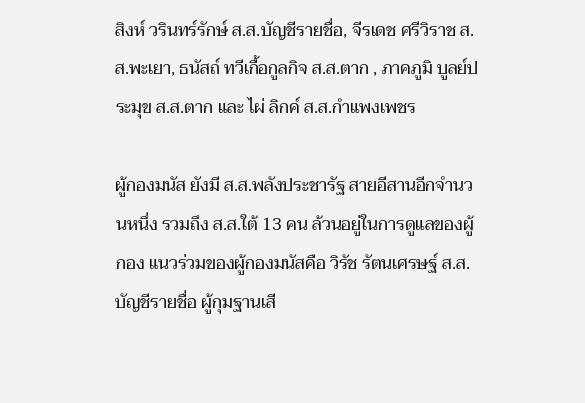สิงห์ วรินทร์รักษ์ ส.ส.บัญชีรายชื่อ, จีรเดช ศรีวิราช ส.ส.พะเยา, ธนัสถ์ ทวีเกื้อกูลกิจ ส.ส.ตาก , ภาคภูมิ บูลย์ประมุข ส.ส.ตาก และ ไผ่ ลิกค์ ส.ส.กำแพงเพชร

ผู้กองมนัส ยังมี ส.ส.พลังประชารัฐ สายอีสานอีกจำนวนหนึ่ง รวมถึง ส.ส.ใต้ 13 คน ล้วนอยู่ในการดูแลของผู้กอง แนวร่วมของผู้กองมนัสคือ วิรัช รัตนเศรษฐ์ ส.ส.บัญชีรายชื่อ ผู้กุมฐานเสี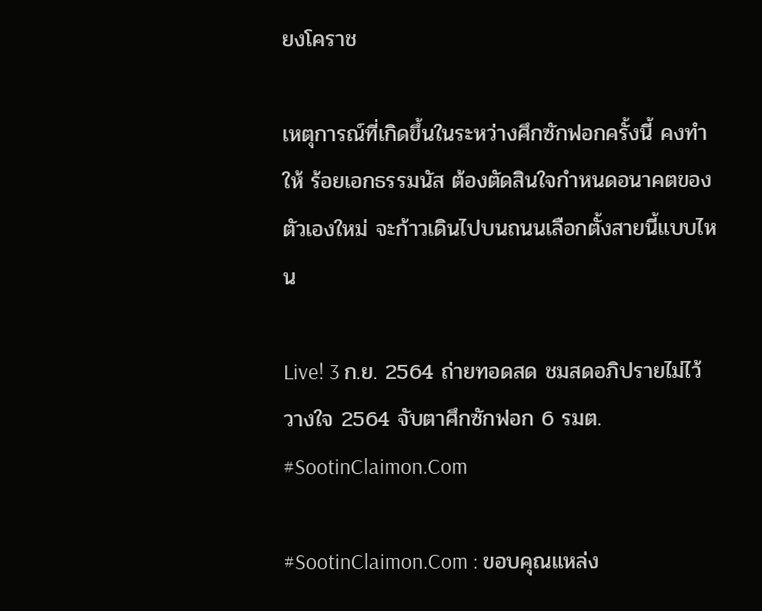ยงโคราช

เหตุการณ์ที่เกิดขึ้นในระหว่างศึกซักฟอกครั้งนี้ คงทำให้ ร้อยเอกธรรมนัส ต้องตัดสินใจกำหนดอนาคตของตัวเองใหม่ จะก้าวเดินไปบนถนนเลือกตั้งสายนี้แบบไหน

Live! 3 ก.ย. 2564 ถ่ายทอดสด ชมสดอภิปรายไม่ไว้วางใจ 2564 จับตาศึกซักฟอก 6 รมต. #SootinClaimon.Com

#SootinClaimon.Com : ขอบคุณแหล่ง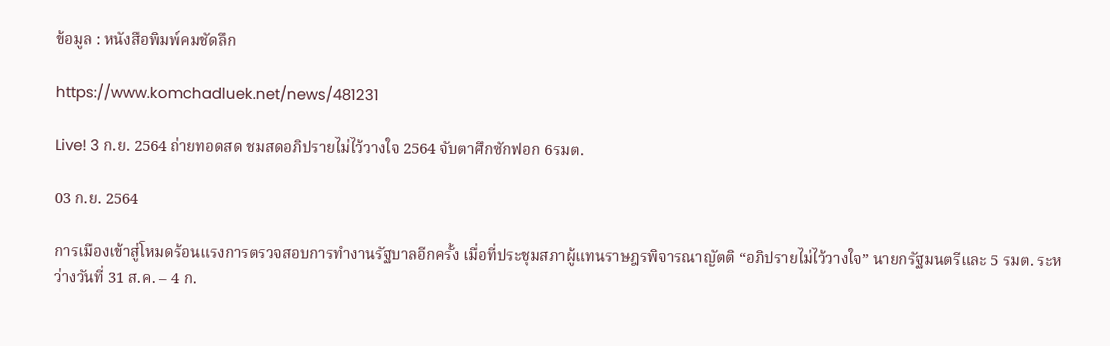ข้อมูล : หนังสือพิมพ์คมชัดลึก

https://www.komchadluek.net/news/481231

Live! 3 ก.ย. 2564 ถ่ายทอดสด ชมสดอภิปรายไม่ไว้วางใจ 2564 จับตาศึกซักฟอก 6รมต.

03 ก.ย. 2564

การเมืองเข้าสู่โหมดร้อนแรงการตรวจสอบการทำงานรัฐบาลอีกครั้ง เมื่อที่ประชุมสภาผู้แทนราษฎรพิจารณาญัตติ “อภิปรายไม่ไว้วางใจ” นายกรัฐมนตรีและ 5 รมต. ระหว่างวันที่ 31 ส.ค. – 4 ก.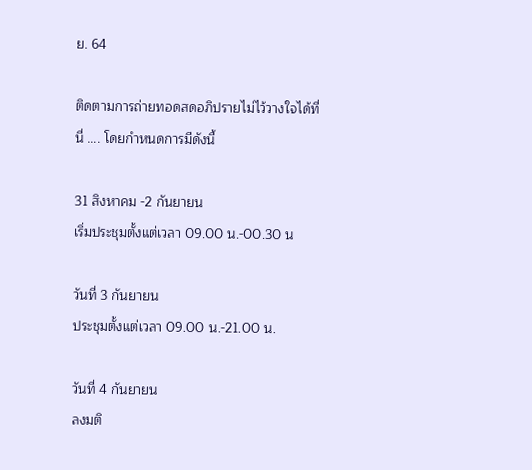ย. 64

ติดตามการถ่ายทอดสดอภิปรายไม่ไว้วางใจได้ที่นี่ …. โดยกำหนดการมีดังนี้

31 สิงหาคม -2 กันยายน
เริ่มประชุมตั้งแต่เวลา 09.00 น.-00.30 น

วันที่ 3 กันยายน
ประชุมตั้งแต่เวลา 09.00 น.-21.00 น.

วันที่ 4 กันยายน
ลงมติ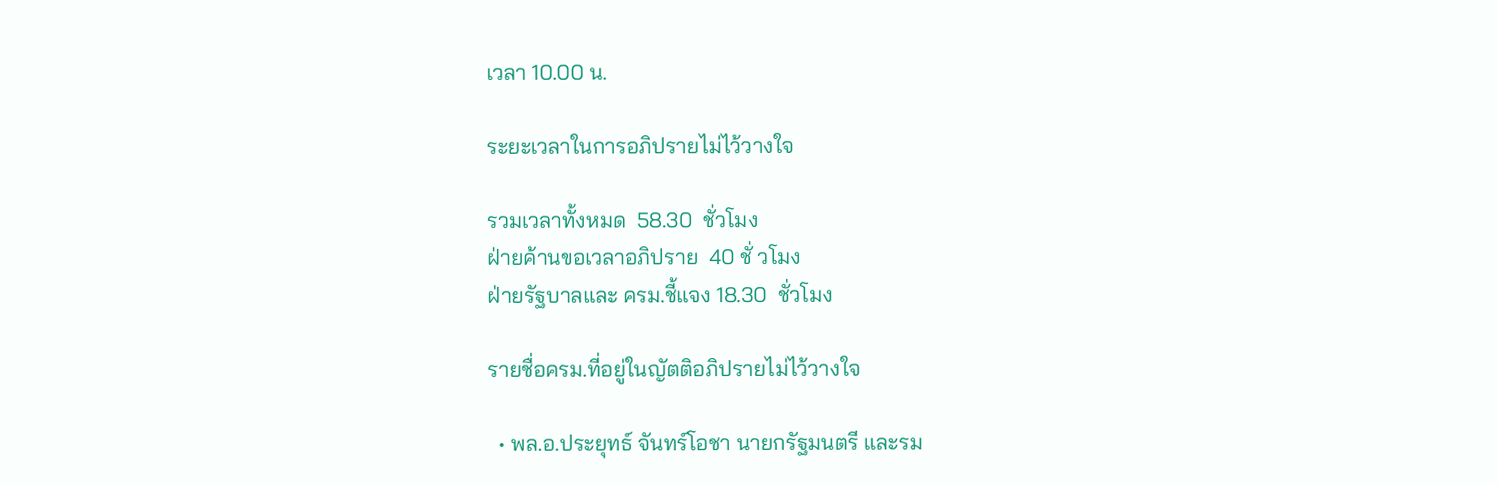เวลา 10.00 น.

ระยะเวลาในการอภิปรายไม่ไว้วางใจ

รวมเวลาทั้งหมด  58.30  ชั่วโมง
ฝ่ายค้านขอเวลาอภิปราย  40 ชั่ วโมง
ฝ่ายรัฐบาลและ ครม.ชี้แจง 18.30  ชั่วโมง

รายชื่อครม.ที่อยู่ในญัตติอภิปรายไม่ไว้วางใจ

  • พล.อ.ประยุทธ์ จันทร์โอชา นายกรัฐมนตรี และรม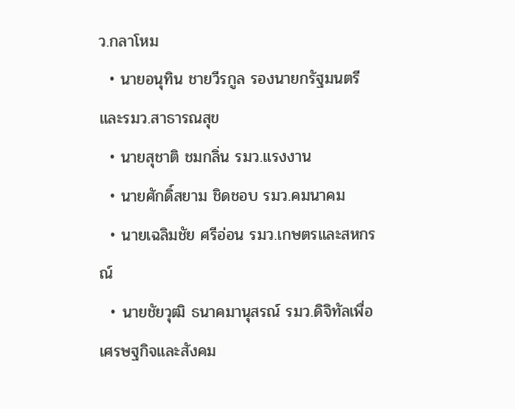ว.กลาโหม
  • นายอนุทิน ชายวีรกูล รองนายกรัฐมนตรี และรมว.สาธารณสุข
  • นายสุชาติ ชมกลิ่น รมว.แรงงาน
  • นายศักดิ์สยาม ชิดชอบ รมว.คมนาคม
  • นายเฉลิมชัย ศรีอ่อน รมว.เกษตรและสหกรณ์
  • นายชัยวุฒิ ธนาคมานุสรณ์ รมว.ดิจิทัลเพื่อเศรษฐกิจและสังคม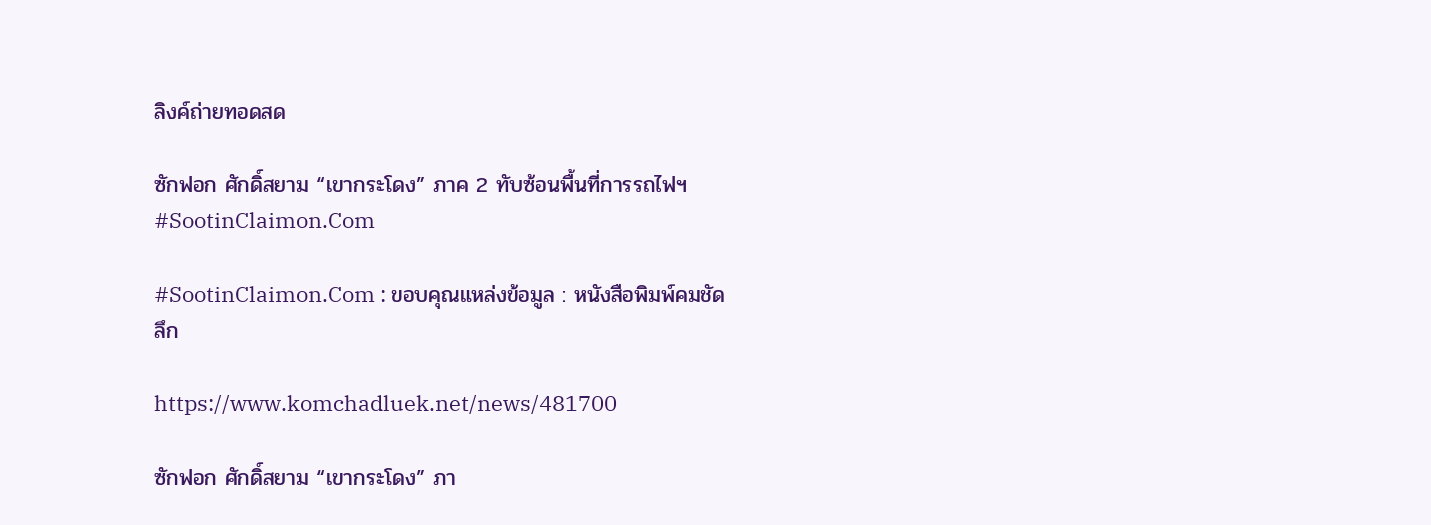ลิงค์ถ่ายทอดสด

ซักฟอก ศักดิ์สยาม “เขากระโดง” ภาค 2 ทับซ้อนพื้นที่การรถไฟฯ #SootinClaimon.Com

#SootinClaimon.Com : ขอบคุณแหล่งข้อมูล : หนังสือพิมพ์คมชัดลึก

https://www.komchadluek.net/news/481700

ซักฟอก ศักดิ์สยาม “เขากระโดง” ภา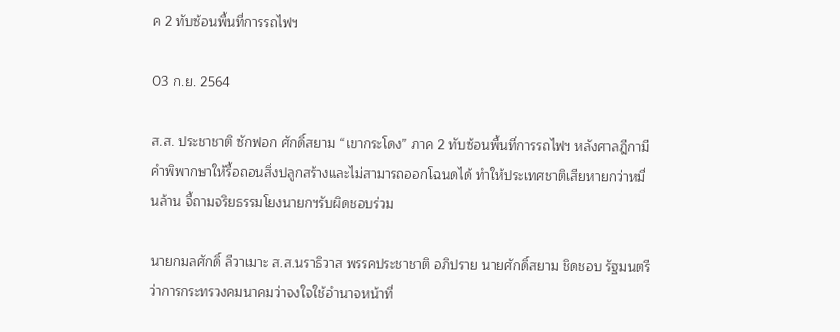ค 2 ทับซ้อนพื้นที่การรถไฟฯ

03 ก.ย. 2564

ส.ส. ประชาชาติ ซักฟอก ศักดิ์สยาม “เขากระโดง” ภาค 2 ทับซ้อนพื้นที่การรถไฟฯ หลังศาลฎีกามีคำพิพากษาให้รื้อถอนสิ่งปลูกสร้างและไม่สามารถออกโฉนดได้ ทำให้ประเทศชาติเสียหายกว่าหมื่นล้าน จี้ถามจริยธรรมโยงนายกฯรับผิดชอบร่วม

นายกมลศักดิ์ ลีวาเมาะ ส.ส.นราธิวาส พรรคประชาชาติ อภิปราย นายศักดิ์สยาม ชิดชอบ รัฐมนตรีว่าการกระทรวงคมนาคมว่าจงใจใช้อำนาจหน้าที่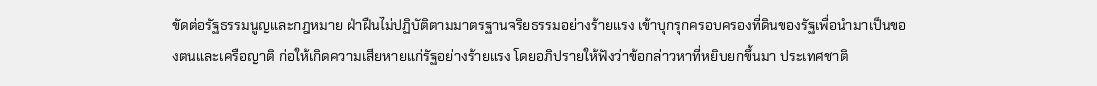ขัดต่อรัฐธรรมนูญและกฎหมาย ฝ่าฝืนไม่ปฏิบัติตามมาตรฐานจริยธรรมอย่างร้ายแรง เข้าบุกรุกครอบครองที่ดินของรัฐเพื่อนำมาเป็นของตนและเครือญาติ ก่อให้เกิดความเสียหายแก่รัฐอย่างร้ายแรง โดยอภิปรายให้ฟังว่าข้อกล่าวหาที่หยิบยกขึ้นมา ประเทศชาติ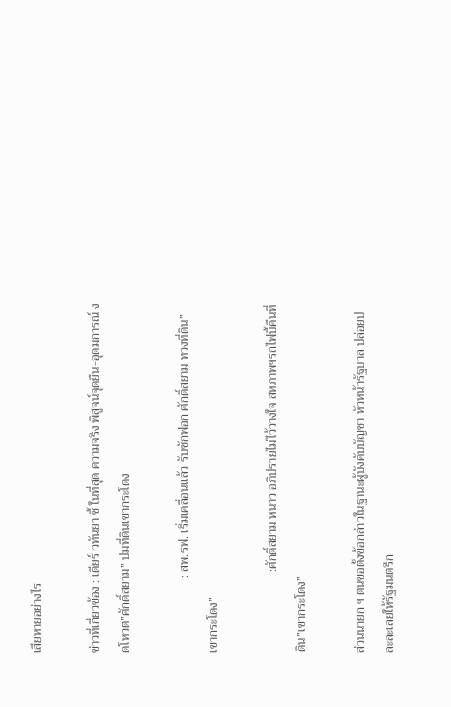เสียหายอย่างไร

ข่าวที่เกี่ยวข้อง : เดียร์ วทันยา ชี้ ในที่สุด ความจริง พิสูจน์จุดยืน-อุดมการณ์ งดโหวต”ศักดิ์สยาม” ปมที่ดินเขากระโดง

                        : สพ.รฟ. เริ่มเคลื่อนแล้ว รับซักฟอก ศักดิ์สยาม ทวงที่ดิน”เขากระโดง”

                          :ศักดิ์สยาม หนาว อภิปรายไม่ไว้วางใจ สหภาพฯรถไฟบี้คืนที่ดิน”เขากระโดง”

ส่วนนายก ฯ ตนขอตั้งข้อกล่าวในฐานะผู้บังคับบัญชา หัวหน้ารัฐบาล ปล่อยปละละเลยให้รัฐมนตรีก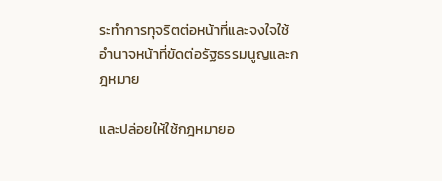ระทำการทุจริตต่อหน้าที่และจงใจใช้อำนาจหน้าที่ขัดต่อรัฐธรรมนูญและกฎหมาย

และปล่อยให้ใช้กฎหมายอ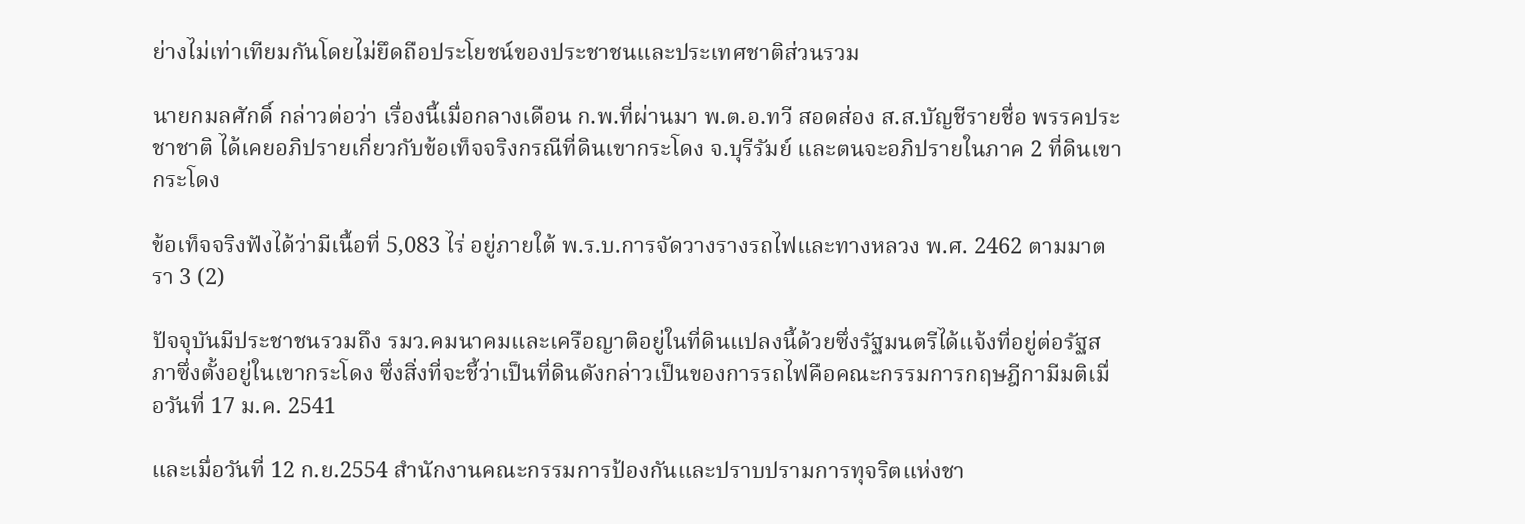ย่างไม่เท่าเทียมกันโดยไม่ยึดถือประโยชน์ของประชาชนและประเทศชาติส่วนรวม

นายกมลศักดิ์ กล่าวต่อว่า เรื่องนี้เมื่อกลางเดือน ก.พ.ที่ผ่านมา พ.ต.อ.ทวี สอดส่อง ส.ส.บัญชีรายชื่อ พรรคประชาชาติ ได้เคยอภิปรายเกี่ยวกับข้อเท็จจริงกรณีที่ดินเขากระโดง จ.บุรีรัมย์ และตนจะอภิปรายในภาค 2 ที่ดินเขากระโดง

ข้อเท็จจริงฟังได้ว่ามีเนื้อที่ 5,083 ไร่ อยู่ภายใต้ พ.ร.บ.การจัดวางรางรถไฟและทางหลวง พ.ศ. 2462 ตามมาตรา 3 (2)

ปัจจุบันมีประชาชนรวมถึง รมว.คมนาคมและเครือญาติอยู่ในที่ดินแปลงนี้ด้วยซึ่งรัฐมนตรีได้แจ้งที่อยู่ต่อรัฐสภาซึ่งตั้งอยู่ในเขากระโดง ซึ่งสิ่งที่จะชี้ว่าเป็นที่ดินดังกล่าวเป็นของการรถไฟคือคณะกรรมการกฤษฎีกามีมติเมื่อวันที่ 17 ม.ค. 2541

และเมื่อวันที่ 12 ก.ย.2554 สำนักงานคณะกรรมการป้องกันและปราบปรามการทุจริตแห่งชา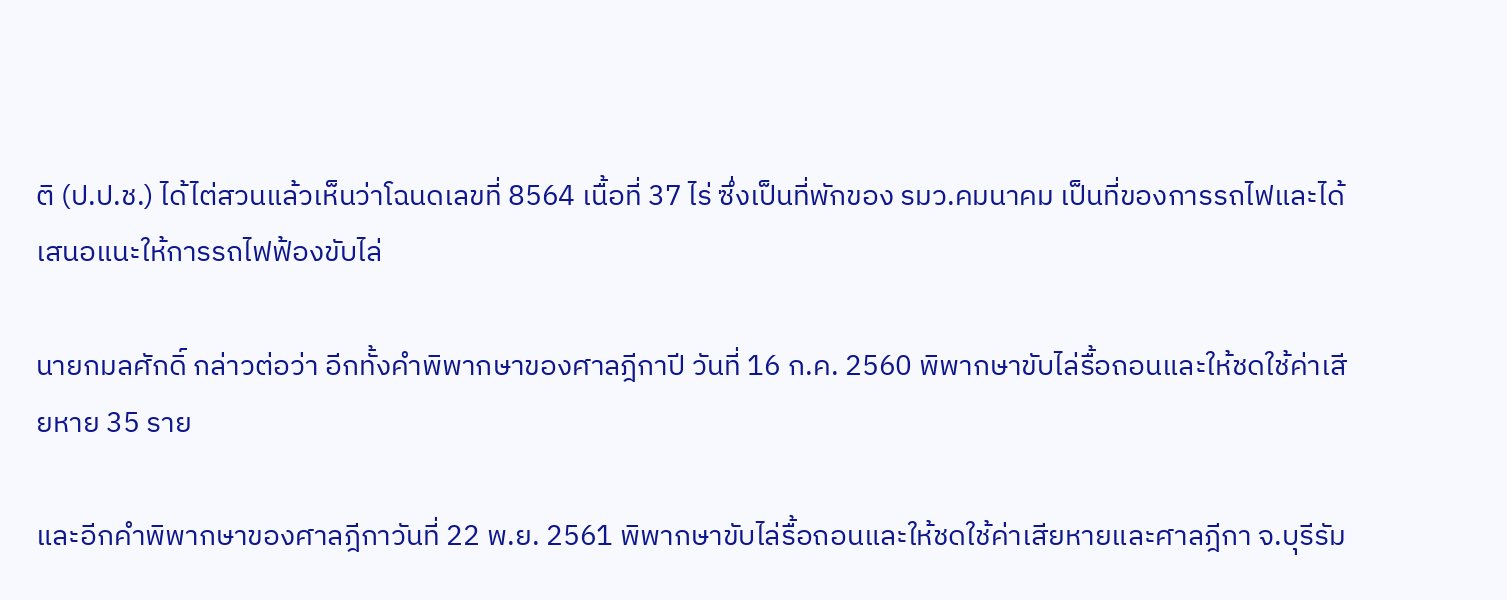ติ (ป.ป.ช.) ได้ไต่สวนแล้วเห็นว่าโฉนดเลขที่ 8564 เนื้อที่ 37 ไร่ ซึ่งเป็นที่พักของ รมว.คมนาคม เป็นที่ของการรถไฟและได้เสนอแนะให้การรถไฟฟ้องขับไล่

นายกมลศักดิ์ กล่าวต่อว่า อีกทั้งคำพิพากษาของศาลฎีกาปี วันที่ 16 ก.ค. 2560 พิพากษาขับไล่รื้อถอนและให้ชดใช้ค่าเสียหาย 35 ราย

และอีกคำพิพากษาของศาลฎีกาวันที่ 22 พ.ย. 2561 พิพากษาขับไล่รื้อถอนและให้ชดใช้ค่าเสียหายและศาลฎีกา จ.บุรีรัม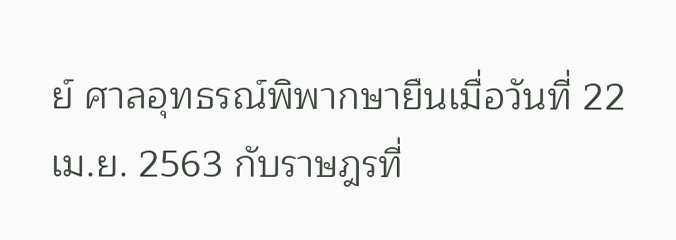ย์ ศาลอุทธรณ์พิพากษายืนเมื่อวันที่ 22 เม.ย. 2563 กับราษฎรที่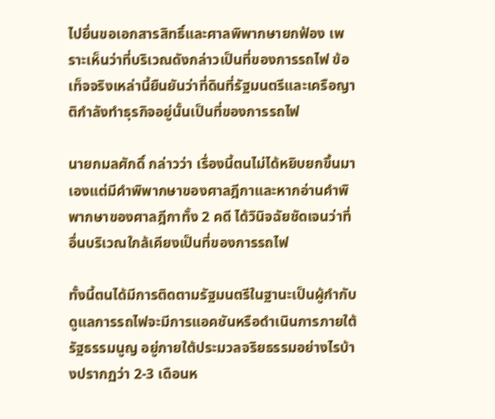ไปยื่นขอเอกสารสิทธิ์และศาลพิพากษายกฟ้อง เพราะเห็นว่าที่บริเวณดังกล่าวเป็นที่ของการรถไฟ ข้อเท็จจริงเหล่านี้ยืนยันว่าที่ดินที่รัฐมนตรีและเครือญาติกำลังทำธุรกิจอยู่นั้นเป็นที่ของการรถไฟ

นายกมลศักดิ์ กล่าวว่า เรื่องนี้ตนไม่ได้หยิบยกขึ้นมาเองแต่มีคำพิพากษาของศาลฎีกาและหากอ่านคำพิพากษาของศาลฎีกาทั้ง 2 คดี ได้วินิจฉัยชัดเจนว่าที่อื่นบริเวณใกล้เคียงเป็นที่ของการรถไฟ

ทั้งนี้ตนได้มีการติดตามรัฐมนตรีในฐานะเป็นผู้กำกับดูแลการรถไฟจะมีการแอคชันหรือดำเนินการภายใต้รัฐธรรมนูญ อยู่ภายใต้ประมวลจริยธรรมอย่างไรบ้างปรากฏว่า 2-3 เดือนห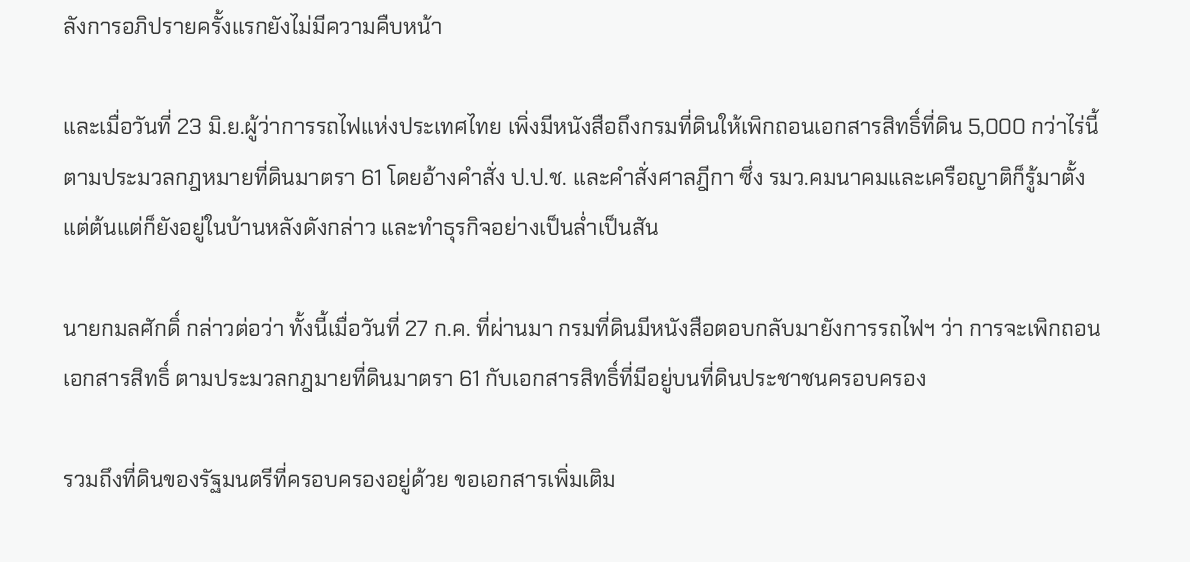ลังการอภิปรายครั้งแรกยังไม่มีความคืบหน้า

และเมื่อวันที่ 23 มิ.ย.ผู้ว่าการรถไฟแห่งประเทศไทย เพิ่งมีหนังสือถึงกรมที่ดินให้เพิกถอนเอกสารสิทธิ์ที่ดิน 5,000 กว่าไร่นี้     ตามประมวลกฎหมายที่ดินมาตรา 61 โดยอ้างคำสั่ง ป.ป.ช. และคำสั่งศาลฎีกา ซึ่ง รมว.คมนาคมและเครือญาติก็รู้มาตั้งแต่ต้นแต่ก็ยังอยู่ในบ้านหลังดังกล่าว และทำธุรกิจอย่างเป็นล่ำเป็นสัน

นายกมลศักดิ์ กล่าวต่อว่า ทั้งนี้เมื่อวันที่ 27 ก.ค. ที่ผ่านมา กรมที่ดินมีหนังสือตอบกลับมายังการรถไฟฯ ว่า การจะเพิกถอนเอกสารสิทธิ์ ตามประมวลกฎมายที่ดินมาตรา 61 กับเอกสารสิทธิ์ที่มีอยู่บนที่ดินประชาชนครอบครอง

รวมถึงที่ดินของรัฐมนตรีที่ครอบครองอยู่ด้วย ขอเอกสารเพิ่มเติม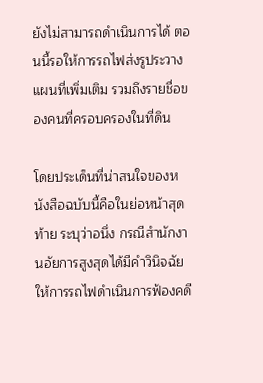ยังไม่สามารถดำเนินการได้ ตอนนี้รอให้การรถไฟส่งรูประวางแผนที่เพิ่มเติม รวมถึงรายชื่อของคนที่ครอบครองในที่ดิน

โดยประเด็นที่น่าสนใจของหนังสือฉบับนี้คือในย่อหน้าสุดท้าย ระบุว่าอนึ่ง กรณีสำนักงานอัยการสูงสุดได้มีคำวินิจฉัยให้การรถไฟดำเนินการฟ้องคดี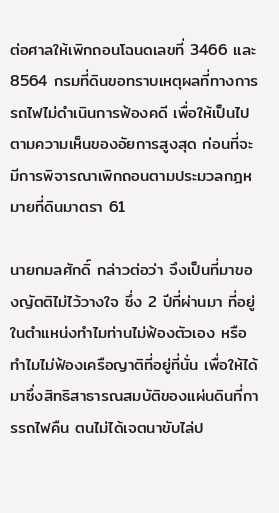ต่อศาลให้เพิกถอนโฉนดเลขที่ 3466 และ 8564 กรมที่ดินขอทราบเหตุผลที่ทางการรถไฟไม่ดำเนินการฟ้องคดี เพื่อให้เป็นไปตามความเห็นของอัยการสูงสุด ก่อนที่จะมีการพิจารณาเพิกถอนตามประมวลกฎหมายที่ดินมาตรา 61

นายกมลศักดิ์ กล่าวต่อว่า จึงเป็นที่มาของญัตติไม่ไว้วางใจ ซึ่ง 2 ปีที่ผ่านมา ที่อยู่ในตำแหน่งทำไมท่านไม่ฟ้องตัวเอง หรือทำไมไม่ฟ้องเครือญาติที่อยู่ที่นั่น เพื่อให้ได้มาซึ่งสิทธิสาธารณสมบัติของแผ่นดินที่การรถไฟคืน ตนไม่ได้เจตนาขับไล่ป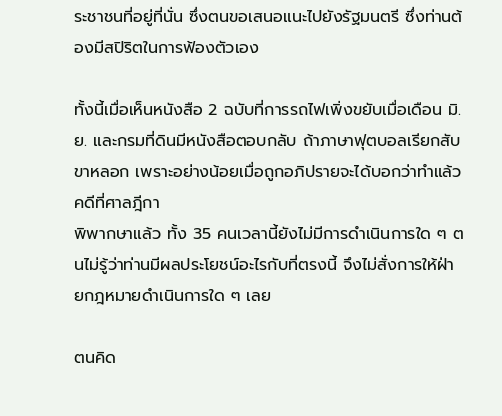ระชาชนที่อยู่ที่นั่น ซึ่งตนขอเสนอแนะไปยังรัฐมนตรี ซึ่งท่านต้องมีสปิริตในการฟ้องตัวเอง

ทั้งนี้เมื่อเห็นหนังสือ 2 ฉบับที่การรถไฟเพิ่งขยับเมื่อเดือน มิ.ย. และกรมที่ดินมีหนังสือตอบกลับ ถ้าภาษาฟุตบอลเรียกสับขาหลอก เพราะอย่างน้อยเมื่อถูกอภิปรายจะได้บอกว่าทำแล้ว คดีที่ศาลฎีกา
พิพากษาแล้ว ทั้ง 35 คนเวลานี้ยังไม่มีการดำเนินการใด ๆ ตนไม่รู้ว่าท่านมีผลประโยชน์อะไรกับที่ตรงนี้ จึงไม่สั่งการให้ฝ่ายกฎหมายดำเนินการใด ๆ เลย

ตนคิด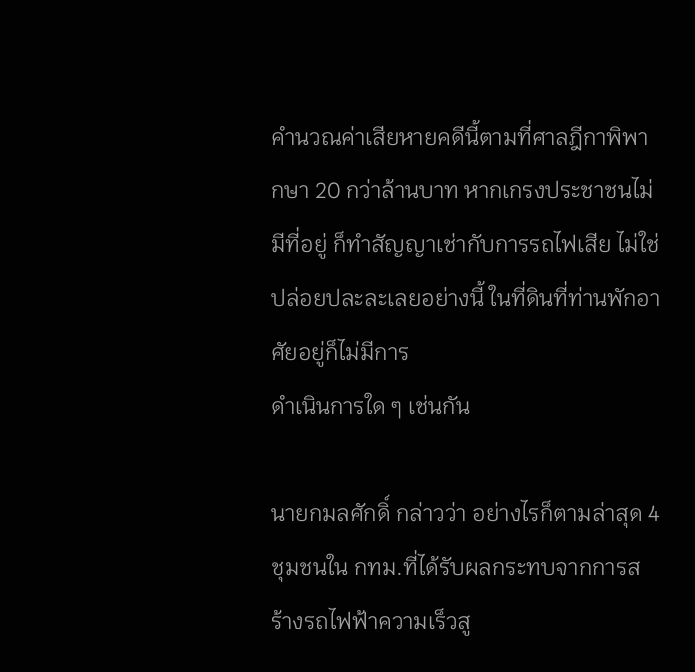คำนวณค่าเสียหายคดีนี้ตามที่ศาลฎีกาพิพากษา 20 กว่าล้านบาท หากเกรงประชาชนไม่มีที่อยู่ ก็ทำสัญญาเช่ากับการรถไฟเสีย ไม่ใช่ปล่อยปละละเลยอย่างนี้ ในที่ดินที่ท่านพักอาศัยอยู่ก็ไม่มีการ
ดำเนินการใด ๆ เช่นกัน

นายกมลศักดิ์ กล่าวว่า อย่างไรก็ตามล่าสุด 4 ชุมชนใน กทม.ที่ได้รับผลกระทบจากการสร้างรถไฟฟ้าความเร็วสู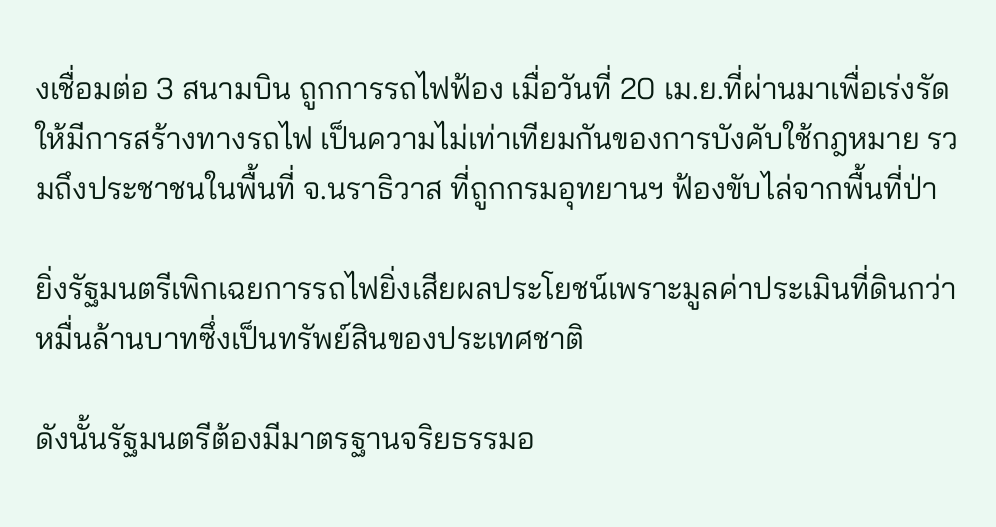งเชื่อมต่อ 3 สนามบิน ถูกการรถไฟฟ้อง เมื่อวันที่ 20 เม.ย.ที่ผ่านมาเพื่อเร่งรัดให้มีการสร้างทางรถไฟ เป็นความไม่เท่าเทียมกันของการบังคับใช้กฎหมาย รวมถึงประชาชนในพื้นที่ จ.นราธิวาส ที่ถูกกรมอุทยานฯ ฟ้องขับไล่จากพื้นที่ป่า

ยิ่งรัฐมนตรีเพิกเฉยการรถไฟยิ่งเสียผลประโยชน์เพราะมูลค่าประเมินที่ดินกว่าหมื่นล้านบาทซึ่งเป็นทรัพย์สินของประเทศชาติ

ดังนั้นรัฐมนตรีต้องมีมาตรฐานจริยธรรมอ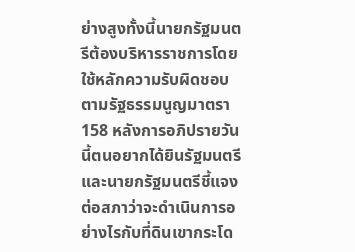ย่างสูงทั้งนี้นายกรัฐมนตรีต้องบริหารราชการโดยใช้หลักความรับผิดชอบตามรัฐธรรมนูญมาตรา 158 หลังการอภิปรายวันนี้ตนอยากได้ยินรัฐมนตรีและนายกรัฐมนตรีชี้แจงต่อสภาว่าจะดำเนินการอย่างไรกับที่ดินเขากระโด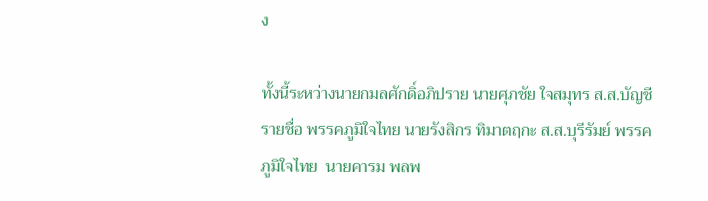ง

ทั้งนี้ระหว่างนายกมลศักดิ์อภิปราย นายศุภชัย ใจสมุทร ส.ส.บัญชีรายชื่อ พรรคภูมิใจไทย นายรังสิกร ทิมาตฤกะ ส.ส.บุรีรัมย์ พรรคภูมิใจไทย  นายคารม พลพ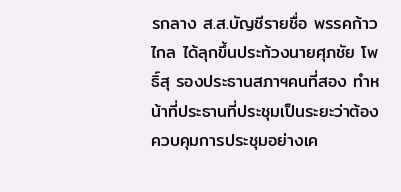รกลาง ส.ส.บัญชีรายชื่อ พรรคก้าวไกล ได้ลุกขึ้นประท้วงนายศุภชัย โพธิ์สุ รองประธานสภาฯคนที่สอง ทำหน้าที่ประธานที่ประชุมเป็นระยะว่าต้องควบคุมการประชุมอย่างเค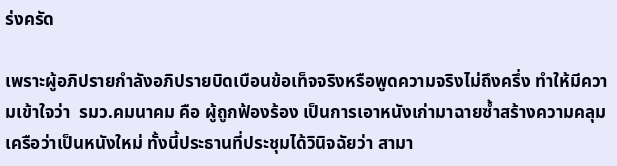ร่งครัด

เพราะผู้อภิปรายกำลังอภิปรายบิดเบือนข้อเท็จจริงหรือพูดความจริงไม่ถึงครึ่ง ทำให้มีความเข้าใจว่า  รมว.คมนาคม คือ ผู้ถูกฟ้องร้อง เป็นการเอาหนังเก่ามาฉายซ้ำสร้างความคลุมเครือว่าเป็นหนังใหม่ ทั้งนี้ประธานที่ประชุมได้วินิจฉัยว่า สามา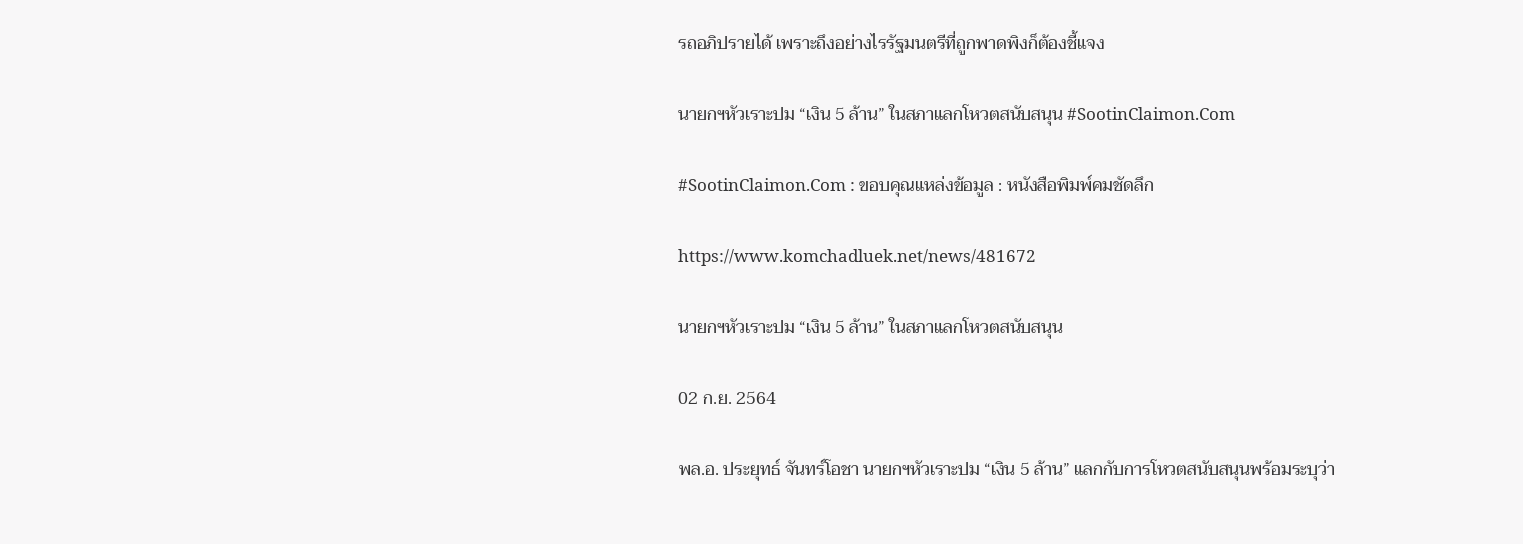รถอภิปรายได้ เพราะถึงอย่างไรรัฐมนตรีที่ถูกพาดพิงก็ต้องชี้แจง

นายกฯหัวเราะปม “เงิน 5 ล้าน” ในสภาแลกโหวตสนับสนุน #SootinClaimon.Com

#SootinClaimon.Com : ขอบคุณแหล่งข้อมูล : หนังสือพิมพ์คมชัดลึก

https://www.komchadluek.net/news/481672

นายกฯหัวเราะปม “เงิน 5 ล้าน” ในสภาแลกโหวตสนับสนุน

02 ก.ย. 2564

พล.อ. ประยุทธ์ จันทร์โอชา นายกฯหัวเราะปม “เงิน 5 ล้าน” แลกกับการโหวตสนับสนุนพร้อมระบุว่า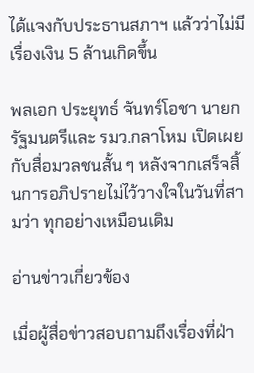ได้แจงกับประธานสภาฯ แล้วว่าไม่มีเรื่องเงิน 5 ล้านเกิดขึ้น

พลเอก ประยุทธ์ จันทร์โอชา นายกรัฐมนตรีและ รมว.กลาโหม เปิดเผยกับสื่อมวลชนสั้น ๆ หลังจากเสร็จสิ้นการอภิปรายไม่ไว้วางใจในวันที่สามว่า ทุกอย่างเหมือนเดิม

อ่านข่าวเกี่ยวข้อง

เมื่อผู้สื่อข่าวสอบถามถึงเรื่องที่ฝ่า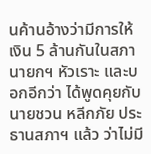นค้านอ้างว่ามีการให้เงิน 5 ล้านกันในสภา นายกฯ หัวเราะ และบอกอีกว่า ได้พูดคุยกับนายชวน หลีกภัย ประธานสภาฯ แล้ว ว่าไม่มี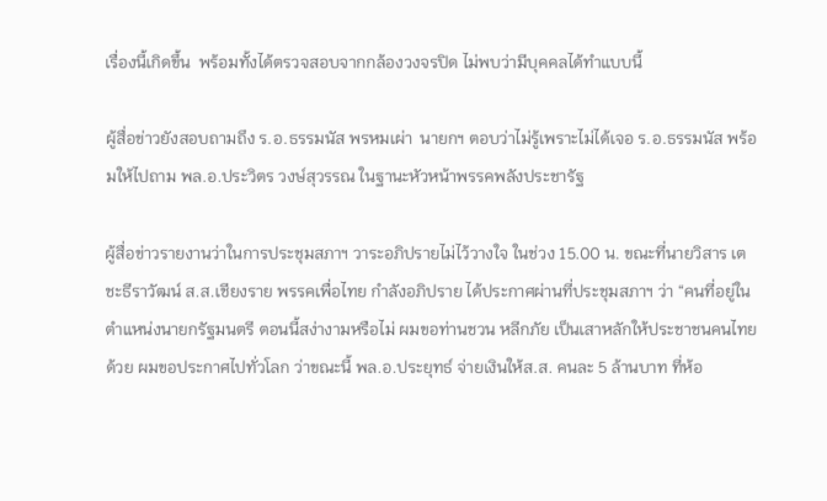เรื่องนี้เกิดขึ้น  พร้อมทั้งได้ตรวจสอบจากกล้องวงจรปิด ไม่พบว่ามีบุคคลได้ทำแบบนี้

ผู้สื่อข่าวยังสอบถามถึง ร.อ.ธรรมนัส พรหมเผ่า  นายกฯ ตอบว่าไม่รู้เพราะไม่ได้เจอ ร.อ.ธรรมนัส พร้อมให้ไปถาม พล.อ.ประวิตร วงษ์สุวรรณ ในฐานะหัวหน้าพรรคพลังประชารัฐ

ผู้สื่อข่าวรายงานว่าในการประชุมสภาฯ วาระอภิปรายไม่ไว้วางใจ ในช่วง 15.00 น. ขณะที่นายวิสาร เตชะธีราวัฒน์ ส.ส.เชียงราย พรรคเพื่อไทย กำลังอภิปราย ได้ประกาศผ่านที่ประชุมสภาฯ ว่า “คนที่อยู่ในตำแหน่งนายกรัฐมนตรี ตอนนี้สง่างามหรือไม่ ผมขอท่านชวน หลีกภัย เป็นเสาหลักให้ประชาชนคนไทยด้วย ผมขอประกาศไปทั่วโลก ว่าขณะนี้ พล.อ.ประยุทธ์ จ่ายเงินให้ส.ส. คนละ 5 ล้านบาท ที่ห้อ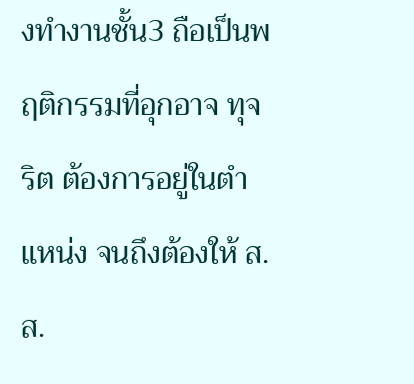งทำงานชั้น3 ถือเป็นพฤติกรรมที่อุกอาจ ทุจริต ต้องการอยู่ในตำแหน่ง จนถึงต้องให้ ส.ส.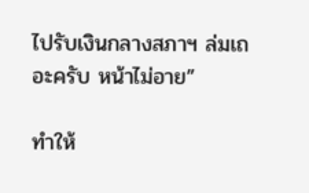ไปรับเงินกลางสภาฯ ล่มเถอะครับ หน้าไม่อาย”

ทำให้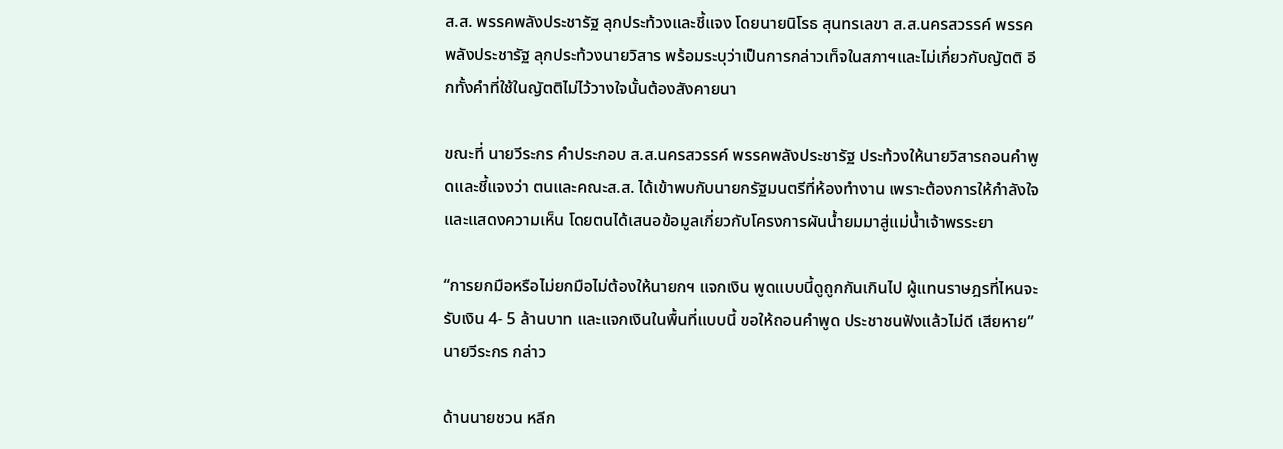ส.ส. พรรคพลังประชารัฐ ลุกประท้วงและชี้แจง โดยนายนิโรธ สุนทรเลขา ส.ส.นครสวรรค์ พรรคพลังประชารัฐ ลุกประท้วงนายวิสาร พร้อมระบุว่าเป็นการกล่าวเท็จในสภาฯและไม่เกี่ยวกับญัตติ อีกทั้งคำที่ใช้ในญัตติไม่ไว้วางใจนั้นต้องสังคายนา

ขณะที่ นายวีระกร คำประกอบ ส.ส.นครสวรรค์ พรรคพลังประชารัฐ ประท้วงให้นายวิสารถอนคำพูดและชี้แจงว่า ตนและคณะส.ส. ได้เข้าพบกับนายกรัฐมนตรีที่ห้องทำงาน เพราะต้องการให้กำลังใจและแสดงความเห็น โดยตนได้เสนอข้อมูลเกี่ยวกับโครงการผันน้ำยมมาสู่แม่น้ำเจ้าพรระยา

“การยกมือหรือไม่ยกมือไม่ต้องให้นายกฯ แจกเงิน พูดแบบนี้ดูถูกกันเกินไป ผู้แทนราษฎรที่ไหนจะรับเงิน 4- 5 ล้านบาท และแจกเงินในพื้นที่แบบนี้ ขอให้ถอนคำพูด ประชาชนฟังแล้วไม่ดี เสียหาย” นายวีระกร กล่าว

ด้านนายชวน หลีก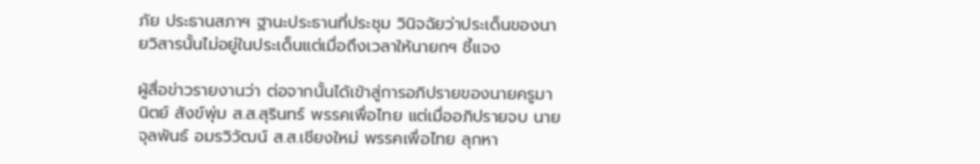ภัย ประธานสภาฯ ฐานะประธานที่ประชุม วินิจฉัยว่าประเด็นของนายวิสารนั้นไม่อยู่ในประเด็นแต่เมื่อถึงเวลาให้นายกฯ ชี้แจง

ผู้สื่อข่าวรายงานว่า ต่อจากนั้นได้เข้าสู่การอภิปรายของนายครูมานิตย์ สังข์พุ่ม ส.ส.สุรินทร์ พรรคเพื่อไทย แต่เมื่ออภิปรายจบ นายจุลพันธ์ อมรวิวัฒน์ ส.ส.เชียงใหม่ พรรคเพื่อไทย ลุกหา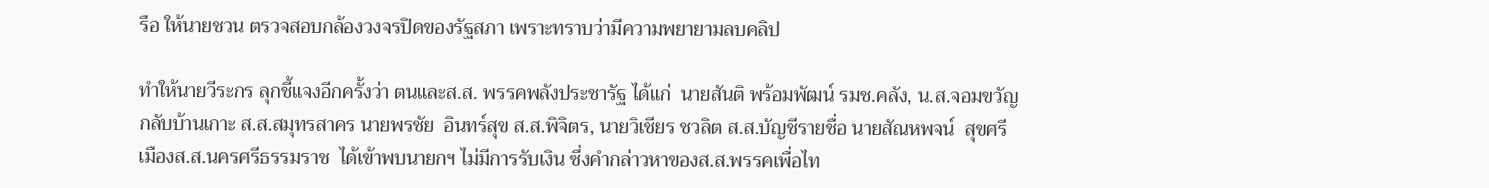รือ ให้นายชวน ตรวจสอบกล้องวงจรปิดของรัฐสภา เพราะทราบว่ามีความพยายามลบคลิป

ทำให้นายวีระกร ลุกชี้แจงอีกครั้งว่า ตนและส.ส. พรรคพลังประชารัฐ ได้แก่  นายสันติ พร้อมพัฒน์ รมช.คลัง, น.ส.จอมขวัญ กลับบ้านเกาะ ส.ส.สมุทรสาคร นายพรชัย  อินทร์สุข ส.ส.พิจิตร, นายวิเชียร ชวลิต ส.ส.บัญชีรายชื่อ นายสัณหพจน์  สุขศรีเมืองส.ส.นครศรีธรรมราช  ได้เข้าพบนายกฯ ไม่มีการรับเงิน ซึ่งคำกล่าวหาของส.ส.พรรคเพื่อไท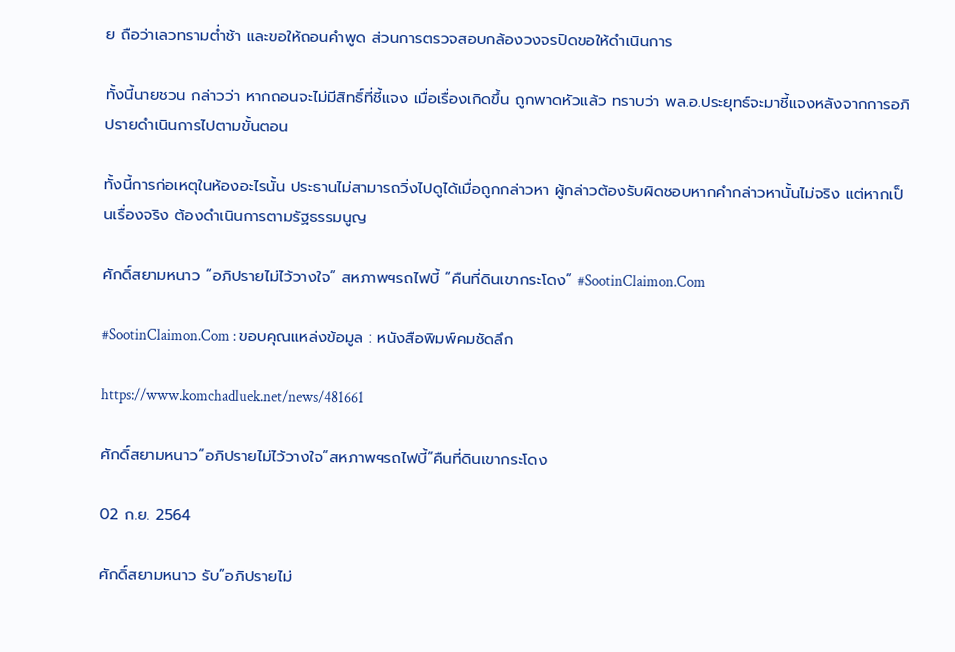ย ถือว่าเลวทรามต่ำช้า และขอให้ถอนคำพูด ส่วนการตรวจสอบกล้องวงจรปิดขอให้ดำเนินการ

ทั้งนี้นายชวน กล่าวว่า หากถอนจะไม่มีสิทธิ์ที่ชี้แจง เมื่อเรื่องเกิดขึ้น ถูกพาดหัวแล้ว ทราบว่า พล.อ.ประยุทธ์จะมาชี้แจงหลังจากการอภิปรายดำเนินการไปตามขั้นตอน

ทั้งนี้การก่อเหตุในห้องอะไรนั้น ประธานไม่สามารถวิ่งไปดูได้เมื่อถูกกล่าวหา ผู้กล่าวต้องรับผิดชอบหากคำกล่าวหานั้นไม่จริง แต่หากเป็นเรื่องจริง ต้องดำเนินการตามรัฐธรรมนูญ

ศักดิ์สยามหนาว “อภิปรายไม่ไว้วางใจ” สหภาพฯรถไฟบี้ “คืนที่ดินเขากระโดง” #SootinClaimon.Com

#SootinClaimon.Com : ขอบคุณแหล่งข้อมูล : หนังสือพิมพ์คมชัดลึก

https://www.komchadluek.net/news/481661

ศักดิ์สยามหนาว”อภิปรายไม่ไว้วางใจ”สหภาพฯรถไฟบี้”คืนที่ดินเขากระโดง

02 ก.ย. 2564

ศักดิ์สยามหนาว รับ”อภิปรายไม่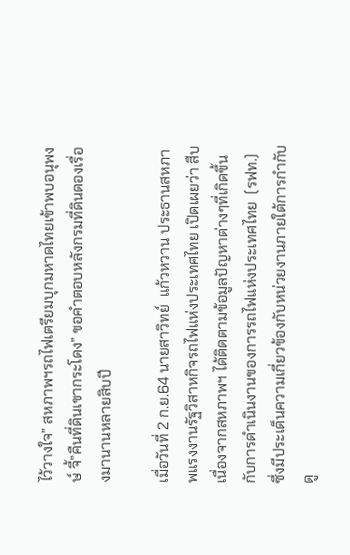ไว้วางใจ” สหภาพฯรถไฟเตรียมบุกมหาดไทยเข้าพบอนุพงษ์ จี้”คืนที่ดินเขากระโดง” ขอคำตอบหลังกรมที่ดินดองเรื่องมานานหลายสิบปี

เมื่อวันที่ 2 ก.ย.64 นายสาวิทย์  แก้วหวาน ประธานสหภาพแรงงานรัฐวิสาหกิจรถไฟแห่งประเทศไทย เปิดเผยว่า สืบเนื่องจากสหภาพฯ ได้ติดตามข้อมูลปัญหาต่างๆที่เกิดขึ้นกับการดำเนินงานของการรถไฟแห่งประเทศไทย  (รฟท.) ซึ่งมีประเด็นความเกี่ยวข้องกับหน่วยงานภายใต้การกำกับดู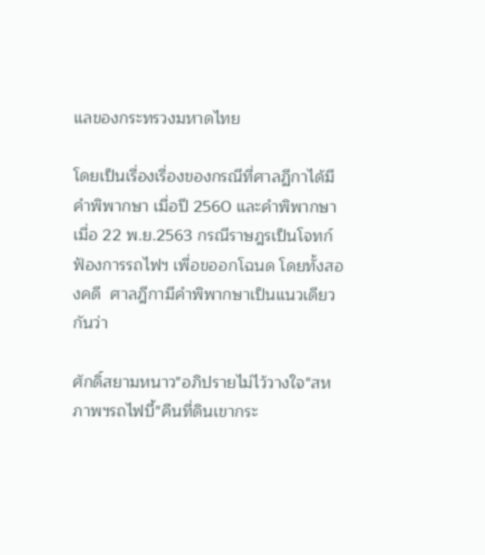แลของกระทรวงมหาดไทย

โดยเป็นเรื่องเรื่องของกรณีที่ศาลฏีกาได้มีคำพิพากษา เมื่อปี 2560 และคำพิพากษา เมื่อ 22 พ.ย.2563 กรณีราษฎรเป็นโจทก์ฟ้องการรถไฟฯ เพื่อขออกโฉนด โดยทั้งสองคดี  ศาลฎีกามีคำพิพากษาเป็นแนวเดียวกันว่า

ศักดิ์สยามหนาว"อภิปรายไม่ไว้วางใจ"สหภาพฯรถไฟบี้"คืนที่ดินเขากระ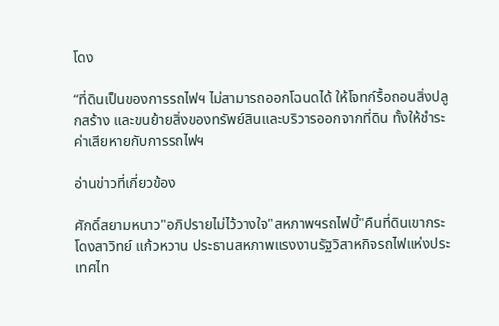โดง

“ที่ดินเป็นของการรถไฟฯ ไม่สามารถออกโฉนดได้ ให้โจทก์รื้อถอนสิ่งปลูกสร้าง และขนย้ายสิ่งของทรัพย์สินและบริวารออกจากที่ดิน ทั้งให้ชำระค่าเสียหายกับการรถไฟฯ

อ่านข่าวที่เกี่ยวข้อง

ศักดิ์สยามหนาว"อภิปรายไม่ไว้วางใจ"สหภาพฯรถไฟบี้"คืนที่ดินเขากระโดงสาวิทย์ แก้วหวาน ประธานสหภาพแรงงานรัฐวิสาหกิจรถไฟแห่งประเทศไท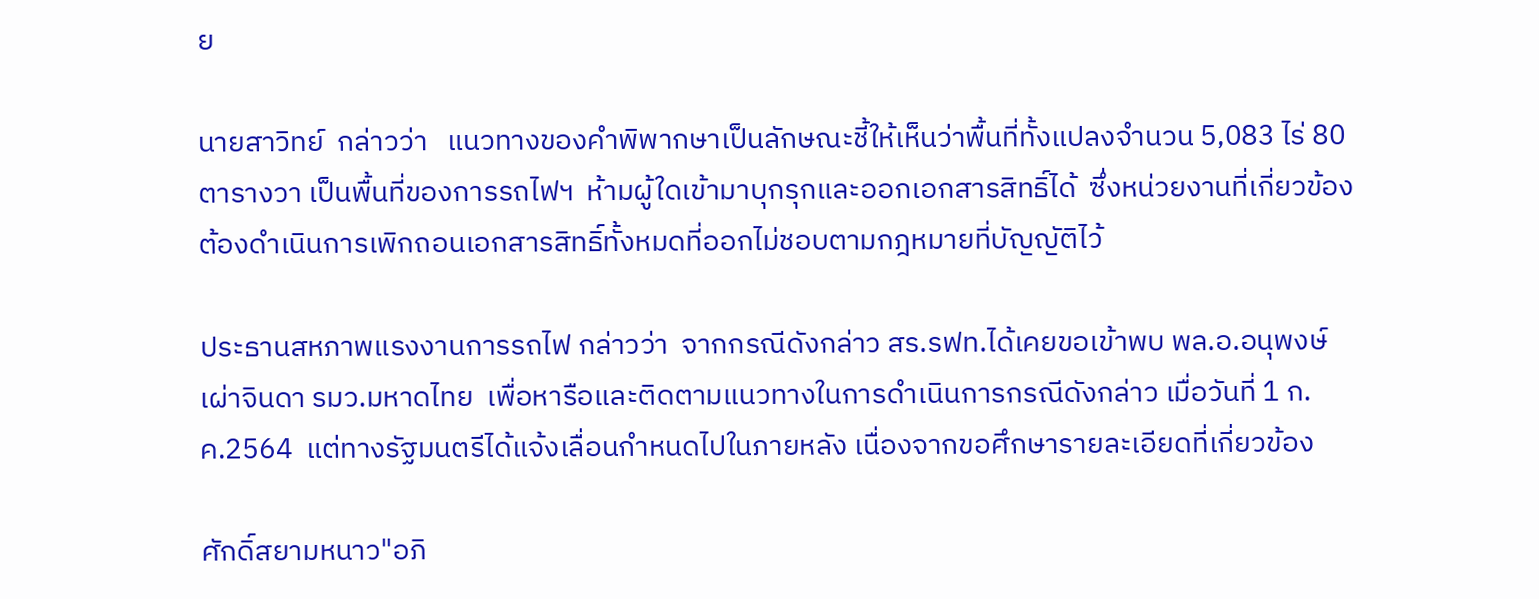ย

นายสาวิทย์  กล่าวว่า   แนวทางของคำพิพากษาเป็นลักษณะชี้ให้เห็นว่าพื้นที่ทั้งแปลงจำนวน 5,083 ไร่ 80 ตารางวา เป็นพื้นที่ของการรถไฟฯ  ห้ามผู้ใดเข้ามาบุกรุกและออกเอกสารสิทธิ์ได้  ซึ่งหน่วยงานที่เกี่ยวข้องต้องดำเนินการเพิกถอนเอกสารสิทธิ์ทั้งหมดที่ออกไม่ชอบตามกฎหมายที่บัญญัติไว้

ประธานสหภาพแรงงานการรถไฟ กล่าวว่า  จากกรณีดังกล่าว สร.รฟท.ได้เคยขอเข้าพบ พล.อ.อนุพงษ์ เผ่าจินดา รมว.มหาดไทย  เพื่อหารือและติดตามแนวทางในการดำเนินการกรณีดังกล่าว เมื่อวันที่ 1 ก.ค.2564  แต่ทางรัฐมนตรีได้แจ้งเลื่อนกำหนดไปในภายหลัง เนื่องจากขอศึกษารายละเอียดที่เกี่ยวข้อง

ศักดิ์สยามหนาว"อภิ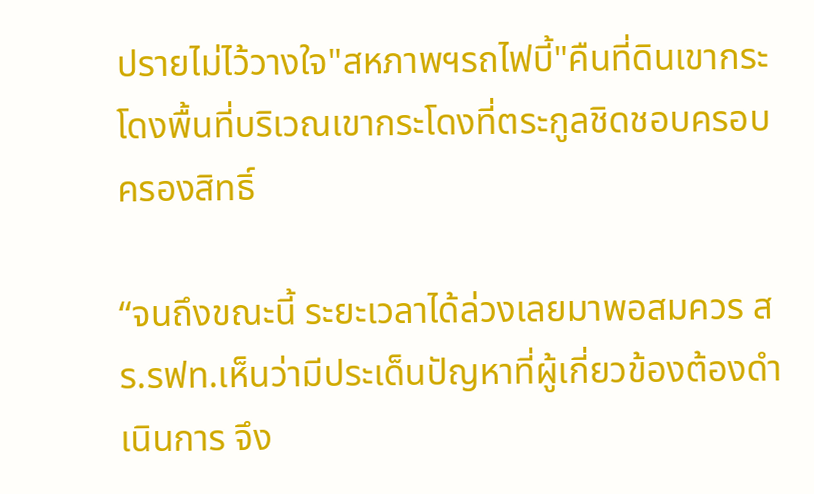ปรายไม่ไว้วางใจ"สหภาพฯรถไฟบี้"คืนที่ดินเขากระโดงพื้นที่บริเวณเขากระโดงที่ตระกูลชิดชอบครอบครองสิทธิ์

“จนถึงขณะนี้ ระยะเวลาได้ล่วงเลยมาพอสมควร สร.รฟท.เห็นว่ามีประเด็นปัญหาที่ผู้เกี่ยวข้องต้องดำเนินการ จึง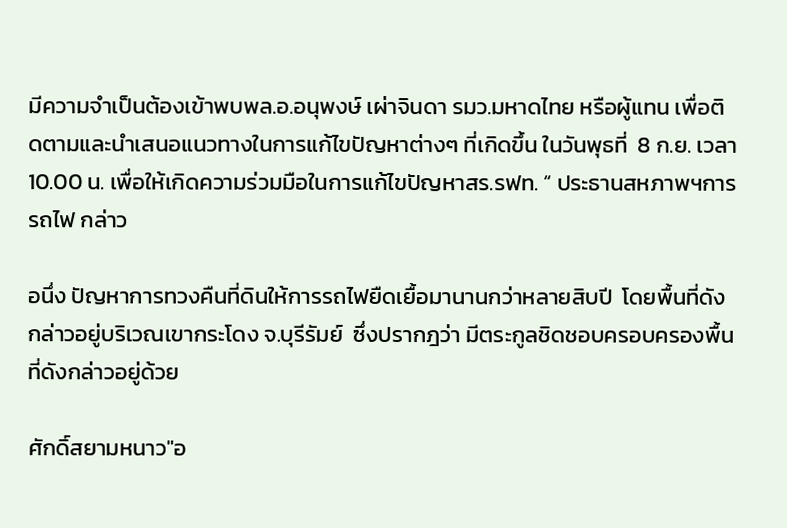มีความจำเป็นต้องเข้าพบพล.อ.อนุพงษ์ เผ่าจินดา รมว.มหาดไทย หรือผู้แทน เพื่อติดตามและนำเสนอแนวทางในการแก้ไขปัญหาต่างๆ ที่เกิดขึ้น ในวันพุธที่  8 ก.ย. เวลา 10.00 น. เพื่อให้เกิดความร่วมมือในการแก้ไขปัญหาสร.รฟท. “ ประธานสหภาพฯการรถไฟ กล่าว

อนึ่ง ปัญหาการทวงคืนที่ดินให้การรถไฟยืดเยื้อมานานกว่าหลายสิบปี  โดยพื้นที่ดังกล่าวอยู่บริเวณเขากระโดง จ.บุรีรัมย์  ซึ่งปรากฎว่า มีตระกูลชิดชอบครอบครองพื้นที่ดังกล่าวอยู่ด้วย

ศักดิ์สยามหนาว"อ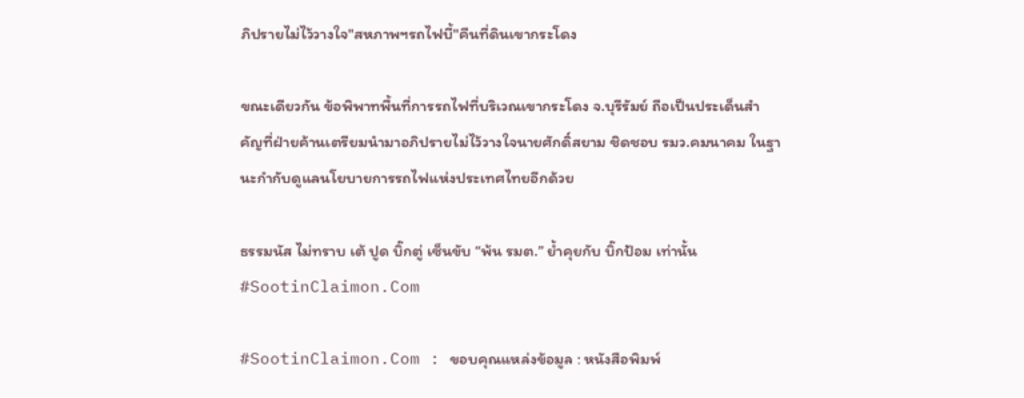ภิปรายไม่ไว้วางใจ"สหภาพฯรถไฟบี้"คืนที่ดินเขากระโดง

ขณะเดียวกัน ข้อพิพาทพื้นที่การรถไฟที่บริเวณเขากระโดง จ.บุรีรัมย์ ถือเป็นประเด็นสำคัญที่ฝ่ายค้านเตรียมนำมาอภิปรายไม่ไว้วางใจนายศักดิ์สยาม ชิดชอบ รมว.คมนาคม ในฐานะกำกับดูแลนโยบายการรถไฟแห่งประเทศไทยอีกด้วย

ธรรมนัส ไม่ทราบ เต้ ปูด บิ๊กตู่ เซ็นขับ “พ้น รมต.” ย้ำคุยกับ บิ๊กป้อม เท่านั้น #SootinClaimon.Com

#SootinClaimon.Com : ขอบคุณแหล่งข้อมูล : หนังสือพิมพ์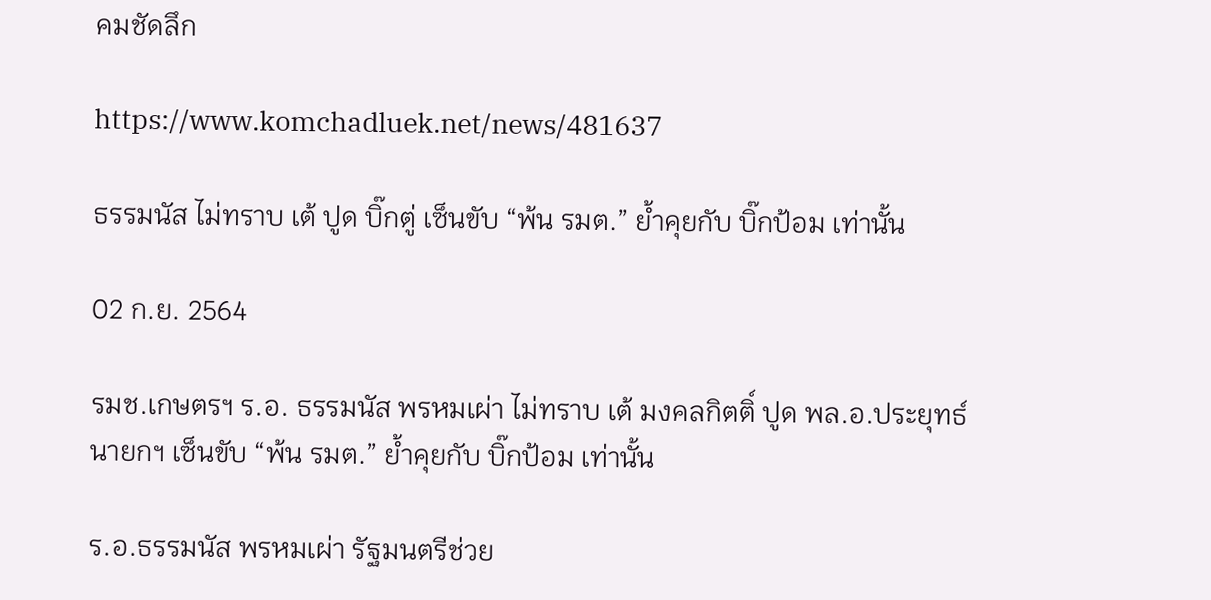คมชัดลึก

https://www.komchadluek.net/news/481637

ธรรมนัส ไม่ทราบ เต้ ปูด บิ๊กตู่ เซ็นขับ “พ้น รมต.” ย้ำคุยกับ บิ๊กป้อม เท่านั้น

02 ก.ย. 2564

รมช.เกษตรฯ ร.อ. ธรรมนัส พรหมเผ่า ไม่ทราบ เต้ มงคลกิตติ์ ปูด พล.อ.ประยุทธ์ นายกฯ เซ็นขับ “พ้น รมต.” ย้ำคุยกับ บิ๊กป้อม เท่านั้น

ร.อ.ธรรมนัส พรหมเผ่า รัฐมนตรีช่วย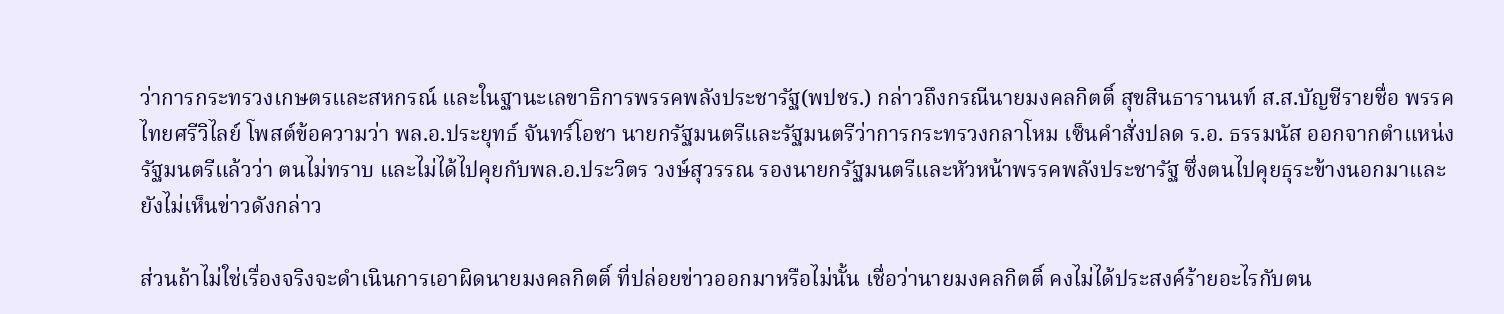ว่าการกระทรวงเกษตรและสหกรณ์ และในฐานะเลขาธิการพรรคพลังประชารัฐ(พปชร.) กล่าวถึงกรณีนายมงคลกิตติ์ สุขสินธารานนท์ ส.ส.บัญชีรายชื่อ พรรคไทยศรีวิไลย์ โพสต์ข้อความว่า พล.อ.ประยุทธ์ จันทร์โอชา นายกรัฐมนตรีและรัฐมนตรีว่าการกระทรวงกลาโหม เซ็นคำสั่งปลด ร.อ. ธรรมนัส ออกจากตำแหน่งรัฐมนตรีแล้วว่า ตนไม่ทราบ และไม่ได้ไปคุยกับพล.อ.ประวิตร วงษ์สุวรรณ รองนายกรัฐมนตรีและหัวหน้าพรรคพลังประชารัฐ ซึ่งตนไปคุยธุระข้างนอกมาและยังไม่เห็นข่าวดังกล่าว

ส่วนถ้าไม่ใช่เรื่องจริงจะดำเนินการเอาผิดนายมงคลกิตติ์ ที่ปล่อยข่าวออกมาหรือไม่นั้น เชื่อว่านายมงคลกิตติ์ คงไม่ได้ประสงค์ร้ายอะไรกับตน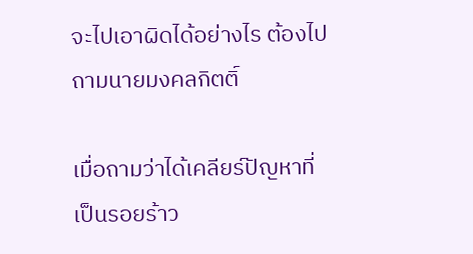จะไปเอาผิดได้อย่างไร ต้องไปถามนายมงคลกิตติ์

เมื่อถามว่าได้เคลียร์ปัญหาที่เป็นรอยร้าว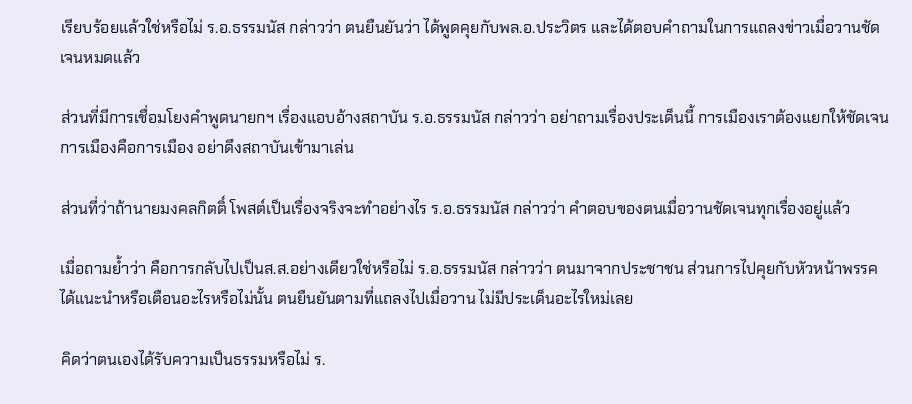เรียบร้อยแล้วใช่หรือไม่ ร.อ.ธรรมนัส กล่าวว่า ตนยืนยันว่า ได้พูดคุยกับพล.อ.ประวิตร และได้ตอบคำถามในการแถลงข่าวเมื่อวานชัดเจนหมดแล้ว

ส่วนที่มีการเชื่อมโยงคำพูดนายกฯ เรื่องแอบอ้างสถาบัน ร.อ.ธรรมนัส กล่าวว่า อย่าถามเรื่องประเด็นนี้ การเมืองเราต้องแยกให้ชัดเจน การเมืองคือการเมือง อย่าดึงสถาบันเข้ามาเล่น

ส่วนที่ว่าถ้านายมงคลกิตติ์ โพสต์เป็นเรื่องจริงจะทำอย่างไร ร.อ.ธรรมนัส กล่าวว่า คำตอบของตนเมื่อวานชัดเจนทุกเรื่องอยู่แล้ว

เมื่อถามย้ำว่า คือการกลับไปเป็นส.ส.อย่างเดียวใช่หรือไม่ ร.อ.ธรรมนัส กล่าวว่า ตนมาจากประชาชน ส่วนการไปคุยกับหัวหน้าพรรคได้แนะนำหรือเตือนอะไรหรือไม่นั้น ตนยืนยันตามที่แถลงไปเมื่อวาน ไม่มีประเด็นอะไรใหม่เลย

คิดว่าตนเองได้รับความเป็นธรรมหรือไม่ ร.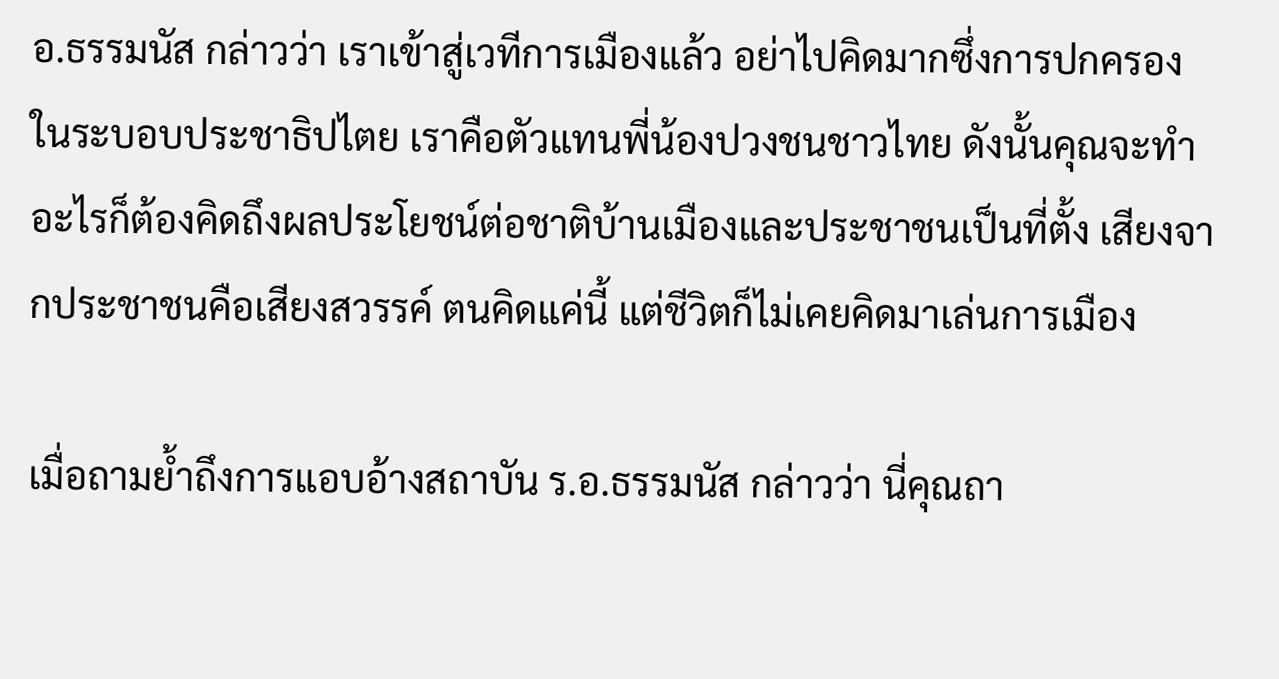อ.ธรรมนัส กล่าวว่า เราเข้าสู่เวทีการเมืองแล้ว อย่าไปคิดมากซึ่งการปกครองในระบอบประชาธิปไตย เราคือตัวแทนพี่น้องปวงชนชาวไทย ดังนั้นคุณจะทำอะไรก็ต้องคิดถึงผลประโยชน์ต่อชาติบ้านเมืองและประชาชนเป็นที่ตั้ง เสียงจากประชาชนคือเสียงสวรรค์ ตนคิดแค่นี้ แต่ชีวิตก็ไม่เคยคิดมาเล่นการเมือง

เมื่อถามย้ำถึงการแอบอ้างสถาบัน ร.อ.ธรรมนัส กล่าวว่า นี่คุณถา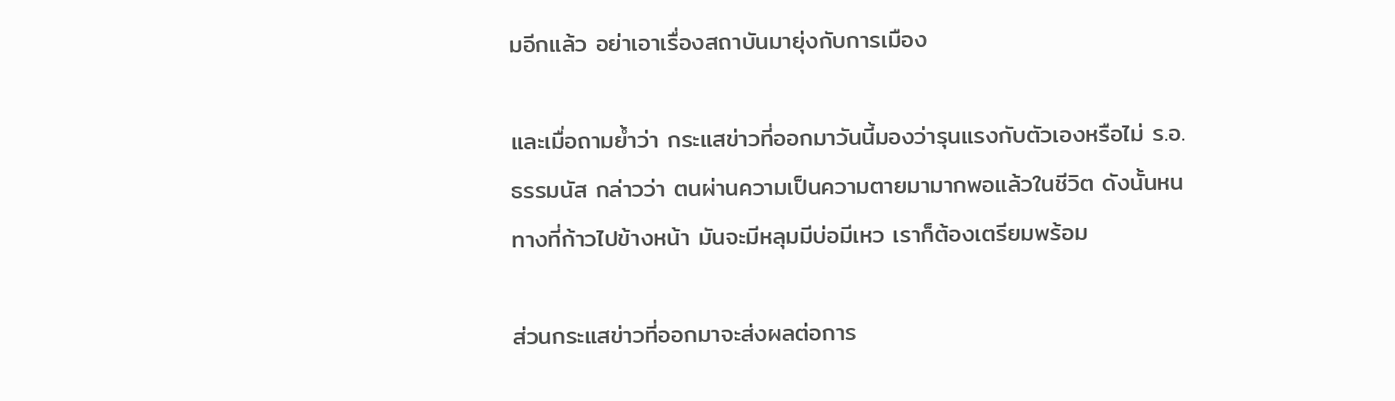มอีกแล้ว อย่าเอาเรื่องสถาบันมายุ่งกับการเมือง

และเมื่อถามย้ำว่า กระแสข่าวที่ออกมาวันนี้มองว่ารุนแรงกับตัวเองหรือไม่ ร.อ.ธรรมนัส กล่าวว่า ตนผ่านความเป็นความตายมามากพอแล้วในชีวิต ดังนั้นหนทางที่ก้าวไปข้างหน้า มันจะมีหลุมมีบ่อมีเหว เราก็ต้องเตรียมพร้อม

ส่วนกระแสข่าวที่ออกมาจะส่งผลต่อการ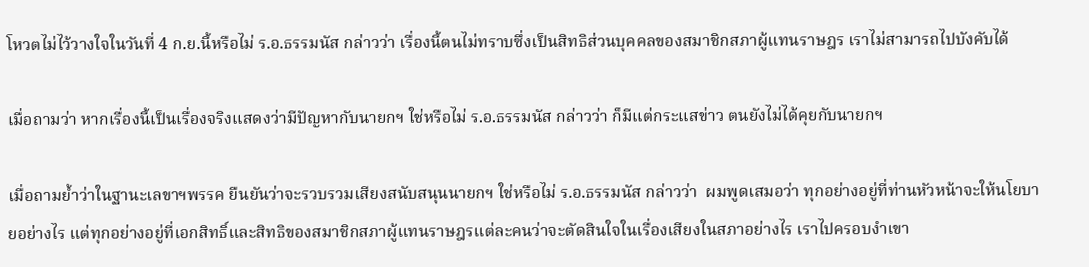โหวตไม่ไว้วางใจในวันที่ 4 ก.ย.นี้หรือไม่ ร.อ.ธรรมนัส กล่าวว่า เรื่องนี้ตนไม่ทราบซึ่งเป็นสิทธิส่วนบุคคลของสมาชิกสภาผู้แทนราษฎร เราไม่สามารถไปบังคับได้

เมื่อถามว่า หากเรื่องนี้เป็นเรื่องจริงแสดงว่ามีปัญหากับนายกฯ ใช่หรือไม่ ร.อ.ธรรมนัส กล่าวว่า ก็มีแต่กระแสข่าว ตนยังไม่ได้คุยกับนายกฯ

เมื่อถามย้ำว่าในฐานะเลขาฯพรรค ยืนยันว่าจะรวบรวมเสียงสนับสนุนนายกฯ ใช่หรือไม่ ร.อ.ธรรมนัส กล่าวว่า  ผมพูดเสมอว่า ทุกอย่างอยู่ที่ท่านหัวหน้าจะให้นโยบายอย่างไร แต่ทุกอย่างอยู่ที่เอกสิทธิ์และสิทธิของสมาชิกสภาผู้แทนราษฎรแต่ละคนว่าจะตัดสินใจในเรื่องเสียงในสภาอย่างไร เราไปครอบงำเขา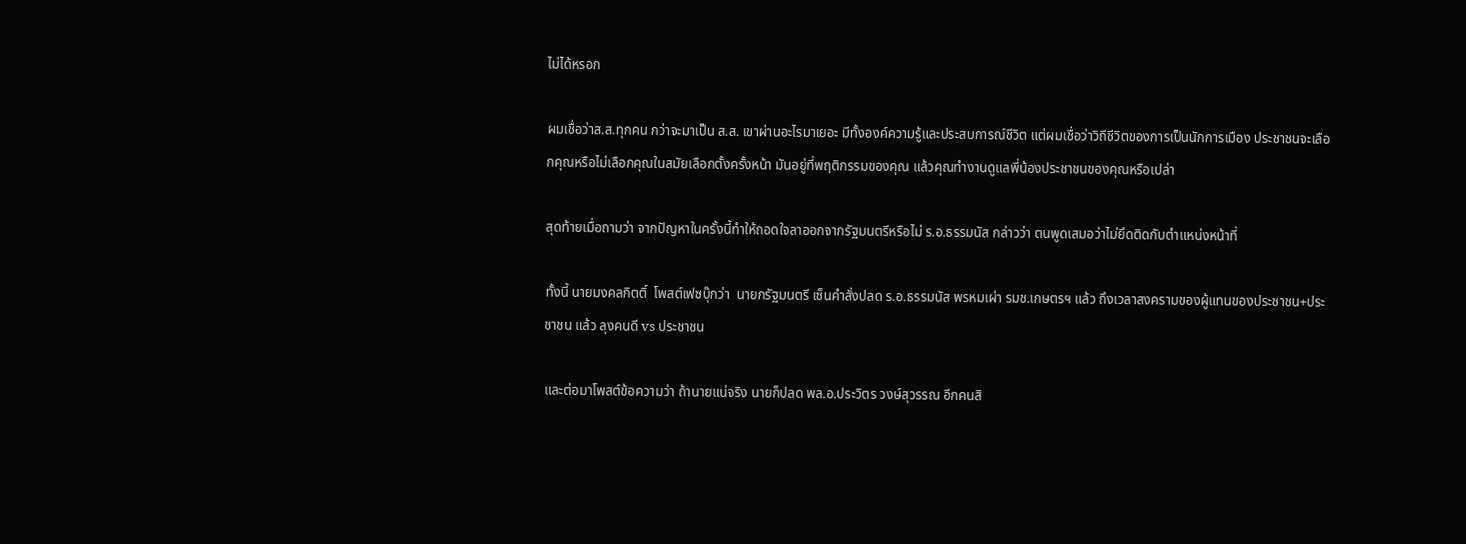ไม่ได้หรอก

ผมเชื่อว่าส.ส.ทุกคน กว่าจะมาเป็น ส.ส. เขาผ่านอะไรมาเยอะ มีทั้งองค์ความรู้และประสบการณ์ชีวิต แต่ผมเชื่อว่าวิถีชีวิตของการเป็นนักการเมือง ประชาชนจะเลือกคุณหรือไม่เลือกคุณในสมัยเลือกตั้งครั้งหน้า มันอยู่ที่พฤติกรรมของคุณ แล้วคุณทำงานดูแลพี่น้องประชาชนของคุณหรือเปล่า

สุดท้ายเมื่อถามว่า จากปัญหาในครั้งนี้ทำให้ถอดใจลาออกจากรัฐมนตรีหรือไม่ ร.อ.ธรรมนัส กล่าวว่า ตนพูดเสมอว่าไม่ยึดติดกับตำแหน่งหน้าที่

ทั้งนี้ นายมงคลกิตติ์  โพสต์เฟซบุ๊กว่า  นายกรัฐมนตรี เซ็นคำสั่งปลด ร.อ.ธรรมนัส พรหมเผ่า รมช.เกษตรฯ แล้ว ถึงเวลาสงครามของผู้แทนของประชาชน+ประชาชน แล้ว ลุงคนดี vs ประชาชน

และต่อมาโพสต์ข้อความว่า ถ้านายแน่จริง นายก็ปลด พล.อ.ประวิตร วงษ์สุวรรณ อีกคนสิ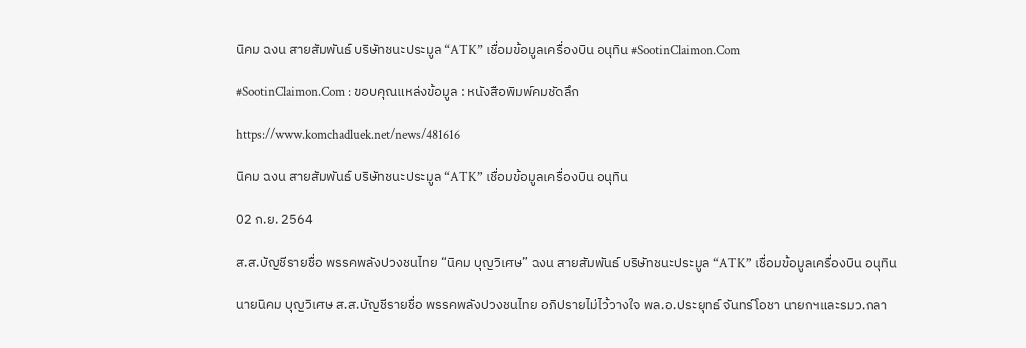นิคม ฉงน สายสัมพันธ์ บริษัทชนะประมูล “ATK” เชื่อมข้อมูลเครื่องบิน อนุทิน #SootinClaimon.Com

#SootinClaimon.Com : ขอบคุณแหล่งข้อมูล : หนังสือพิมพ์คมชัดลึก

https://www.komchadluek.net/news/481616

นิคม ฉงน สายสัมพันธ์ บริษัทชนะประมูล “ATK” เชื่อมข้อมูลเครื่องบิน อนุทิน

02 ก.ย. 2564

ส.ส.บัญชีรายชื่อ พรรคพลังปวงชนไทย “นิคม บุญวิเศษ” ฉงน สายสัมพันธ์ บริษัทชนะประมูล “ATK” เชื่อมข้อมูลเครื่องบิน อนุทิน

นายนิคม บุญวิเศษ ส.ส.บัญชีรายชื่อ พรรคพลังปวงชนไทย อภิปรายไม่ไว้วางใจ พล.อ.ประยุทธ์ จันทร์โอชา นายกฯและรมว.กลา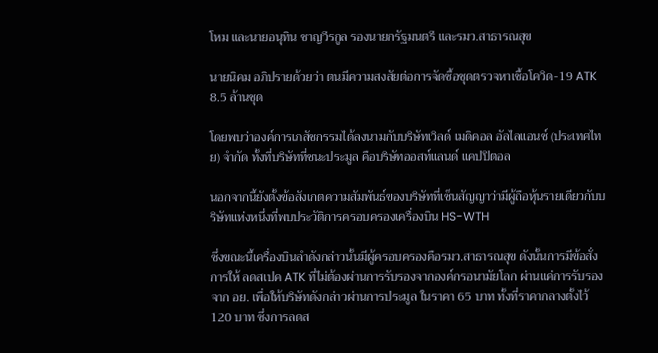โหม และนายอนุทิน ชาญวีรกูล รองนายกรัฐมนตรี และรมว.สาธารณสุข

นายนิคม อภิปรายด้วยว่า ตนมีความสงสัยต่อการจัดซื้อชุดตรวจหาเชื้อโควิด-19 ATK  8.5 ล้านชุด

โดยพบว่าองค์การเภสัชกรรมได้ลงนามกับบริษัทเวิลด์ เมดิคอล อัลไลแอนซ์ (ประเทศไทย) จำกัด ทั้งที่บริษัทที่ชนะประมูล คือบริษัทออสท์แลนด์ แคปปิตอล

นอกจากนี้ยังตั้งข้อสังเกตความสัมพันธ์ของบริษัทที่เซ็นสัญญาว่ามีผู้ถือหุ้นรายเดียวกับบริษัทแห่งหนึ่งที่พบประวัติการครอบครองเครื่องบิน HS-WTH

ซึ่งขณะนี้เครื่องบินลำดังกล่าวนั้นมีผู้ครอบครองคือรมว.สาธารณสุข ดังนั้นการมีข้อสั่งการให้ ลดสเปค ATK ที่ไม่ต้องผ่านการรับรองจากองค์กรอนามัยโลก ผ่านแค่การรับรองจาก อย. เพื่อให้บริษัทดังกล่าวผ่านการประมูล ในราคา 65 บาท ทั้งที่ราคากลางตั้งไว้ 120 บาท ซึ่งการลดส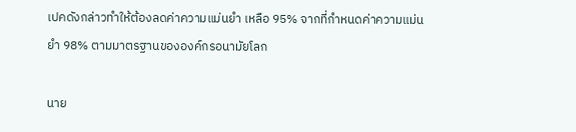เปคดังกล่าวทำให้ต้องลดค่าความแม่นยำ เหลือ 95% จากที่กำหนดค่าความแม่นยำ 98% ตามมาตรฐานขององค์กรอนามัยโลก

นาย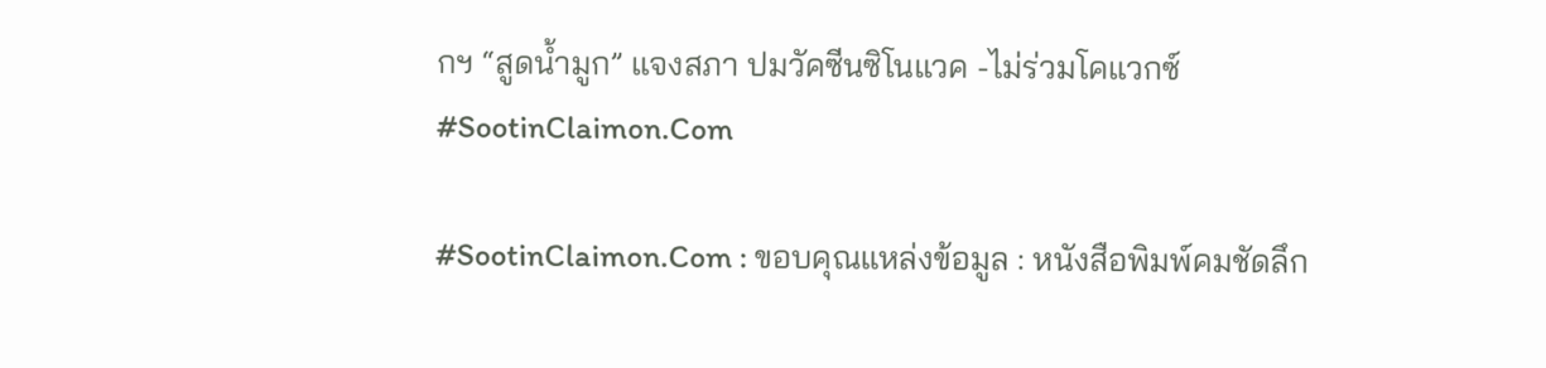กฯ “สูดน้ำมูก” แจงสภา ปมวัคซีนซิโนแวค -ไม่ร่วมโคแวกซ์ #SootinClaimon.Com

#SootinClaimon.Com : ขอบคุณแหล่งข้อมูล : หนังสือพิมพ์คมชัดลึก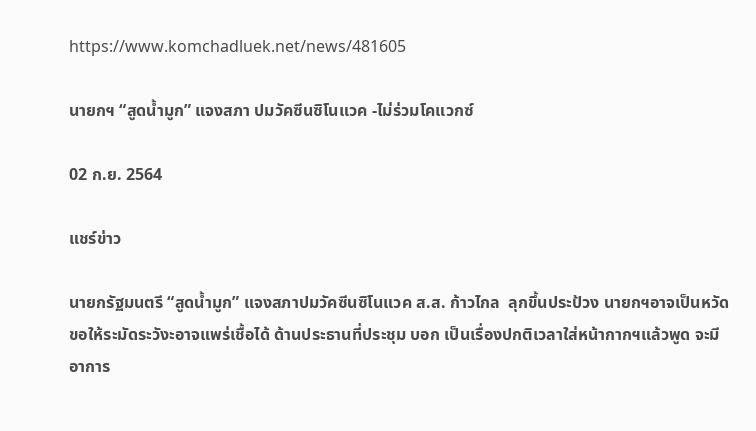https://www.komchadluek.net/news/481605

นายกฯ “สูดน้ำมูก” แจงสภา ปมวัคซีนซิโนแวค -ไม่ร่วมโคแวกซ์

02 ก.ย. 2564

แชร์ข่าว

นายกรัฐมนตรี “สูดน้ำมูก” แจงสภาปมวัคซีนซิโนแวค ส.ส. ก้าวไกล  ลุกขึ้นประป้วง นายกฯอาจเป็นหวัด ขอให้ระมัดระวังะอาจแพร่เชื้อได้ ด้านประธานที่ประชุม บอก เป็นเรื่องปกติเวลาใส่หน้ากากฯแล้วพูด จะมีอาการ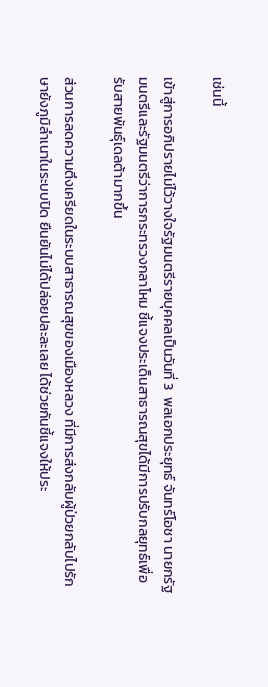เช่นนี้

เข้าสู่การอภิปรายไม่ไว้วางใจรัฐมนตรีรายบุคคลเป็นวันที่ 3  พลเอกประยุทธ์ จันทร์โอชา นายกรัฐมนตรีและรัฐมนตรีว่าการกระทรวงกลาโหม ชี้แจงประเด็นสาธารณสุขได้มีการปรับกลยุทธ์เพื่อรับสายพันธุ์เดลต้ามากขึ้น

ส่วนการลดความตึงเครียดในระบบสาธารณสุขของเมืองหลวง ที่มีการส่งกลับผู้ป่วยกลับไปรักษายังภูมิลำเนาในระบบปิด ยืนยันไม่ได้ปล่อยปละละเลย ได้ช่วยกันชี้แจงให้ประ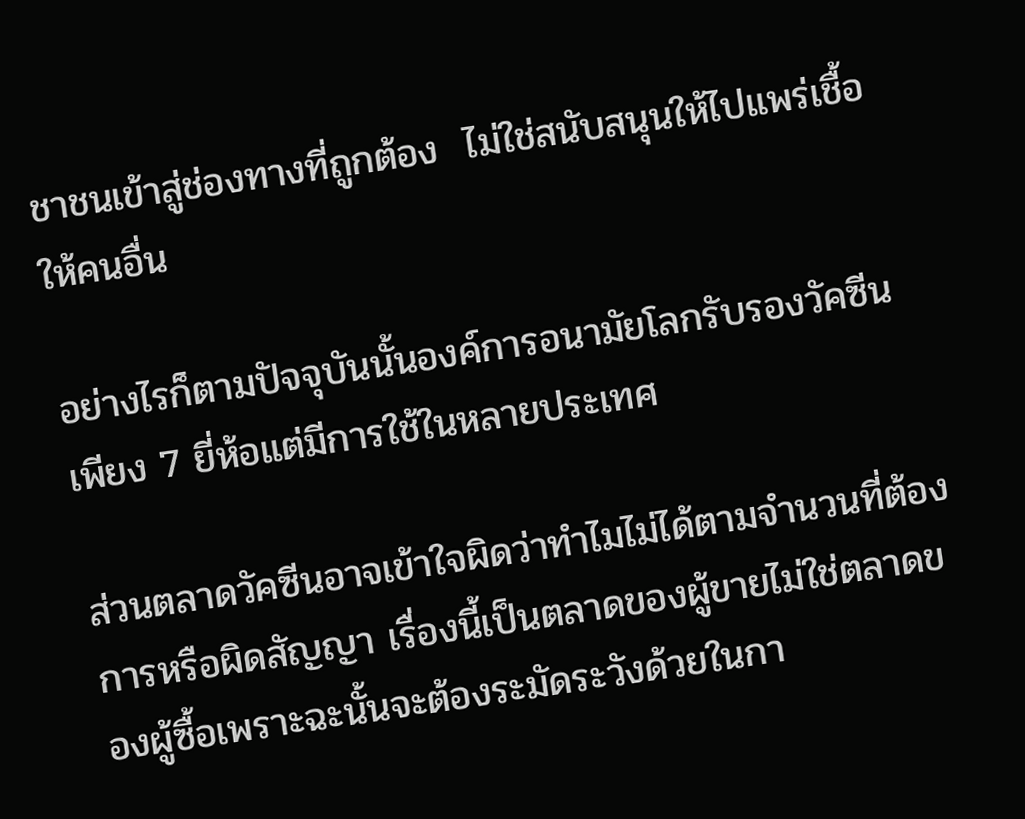ชาชนเข้าสู่ช่องทางที่ถูกต้อง  ไม่ใช่สนับสนุนให้ไปแพร่เชื้อให้คนอื่น

อย่างไรก็ตามปัจจุบันนั้นองค์การอนามัยโลกรับรองวัคซีนเพียง 7 ยี่ห้อแต่มีการใช้ในหลายประเทศ

ส่วนตลาดวัคซีนอาจเข้าใจผิดว่าทำไมไม่ได้ตามจำนวนที่ต้องการหรือผิดสัญญา เรื่องนี้เป็นตลาดของผู้ขายไม่ใช่ตลาดของผู้ซื้อเพราะฉะนั้นจะต้องระมัดระวังด้วยในกา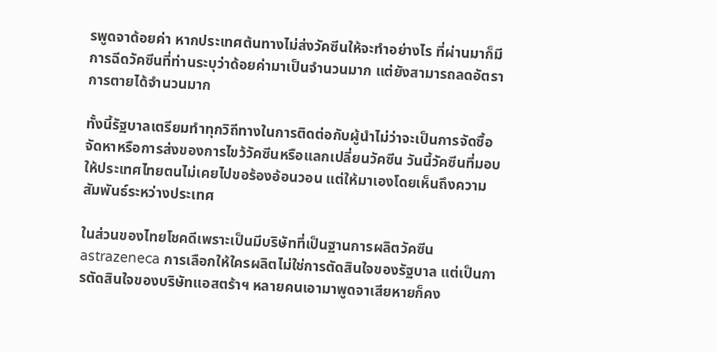รพูดจาด้อยค่า หากประเทศต้นทางไม่ส่งวัคซีนให้จะทำอย่างไร ที่ผ่านมาก็มีการฉีดวัคซีนที่ท่านระบุว่าด้อยค่ามาเป็นจำนวนมาก แต่ยังสามารถลดอัตราการตายได้จำนวนมาก

ทั้งนี้รัฐบาลเตรียมทำทุกวิถีทางในการติดต่อกับผู้นำไม่ว่าจะเป็นการจัดซื้อจัดหาหรือการส่งของการไขว้วัคซีนหรือแลกเปลี่ยนวัคซีน วันนี้วัคซีนที่มอบให้ประเทศไทยตนไม่เคยไปขอร้องอ้อนวอน แต่ให้มาเองโดยเห็นถึงความสัมพันธ์ระหว่างประเทศ

ในส่วนของไทยโชคดีเพราะเป็นมีบริษัทที่เป็นฐานการผลิตวัคซีน astrazeneca การเลือกให้ใครผลิตไม่ใช่การตัดสินใจของรัฐบาล แต่เป็นการตัดสินใจของบริษัทแอสตร้าฯ หลายคนเอามาพูดจาเสียหายก็คง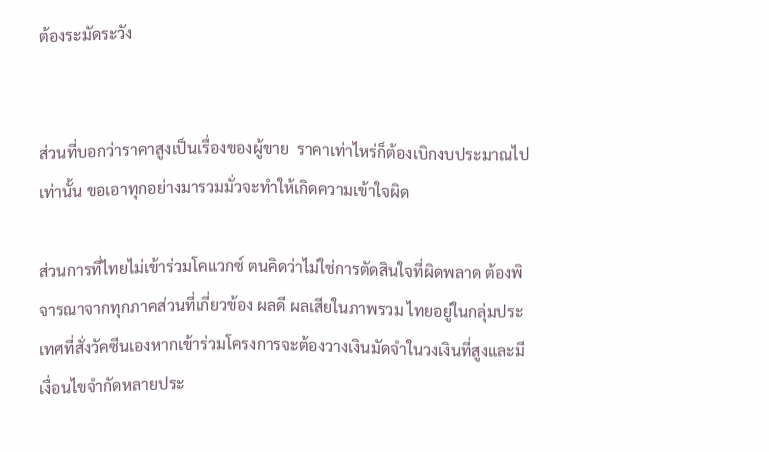ต้องระมัดระวัง


ส่วนที่บอกว่าราคาสูงเป็นเรื่องของผู้ขาย  ราคาเท่าไหร่ก็ต้องเบิกงบประมาณไปเท่านั้น ขอเอาทุกอย่างมารวมมั่วจะทำให้เกิดความเข้าใจผิด

ส่วนการที่ไทยไม่เข้าร่วมโคแวกซ์ ตนคิดว่าไม่ใช่การตัดสินใจที่ผิดพลาด ต้องพิจารณาจากทุกภาคส่วนที่เกี่ยวข้อง ผลดี ผลเสียในภาพรวม ไทยอยู่ในกลุ่มประเทศที่สั่งวัคซีนเองหากเข้าร่วมโครงการจะต้องวางเงินมัดจำในวงเงินที่สูงและมีเงื่อนไขจำกัดหลายประ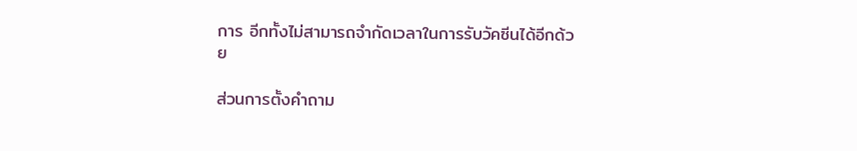การ อีกทั้งไม่สามารถจำกัดเวลาในการรับวัคซีนได้อีกด้วย

ส่วนการตั้งคำถาม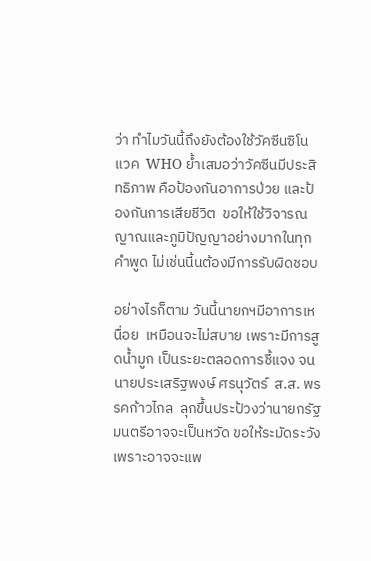ว่า ทำไมวันนี้ถึงยังต้องใช้วัคซีนซิโนแวค  WHO ย้ำเสมอว่าวัคซีนมีประสิทธิภาพ คือป้องกันอาการป่วย และป้องกันการเสียชีวิต  ขอให้ใช้วิจารณญาณและภูมิปัญญาอย่างมากในทุกคำพูด ไม่เช่นนี้นต้องมีการรับผิดชอบ

อย่างไรก็ตาม วันนี้นายกฯมีอาการเหนื่อย  เหมือนจะไม่สบาย เพราะมีการสูดน้ำมูก เป็นระยะตลอดการชี้แจง จนนายประเสริฐพงษ์ ศรนุวัตร์  ส.ส. พรรคก้าวไกล  ลุกขึ้นประป้วงว่านายกรัฐมนตรีอาจจะเป็นหวัด ขอให้ระมัดระวังเพราะอาจจะแพ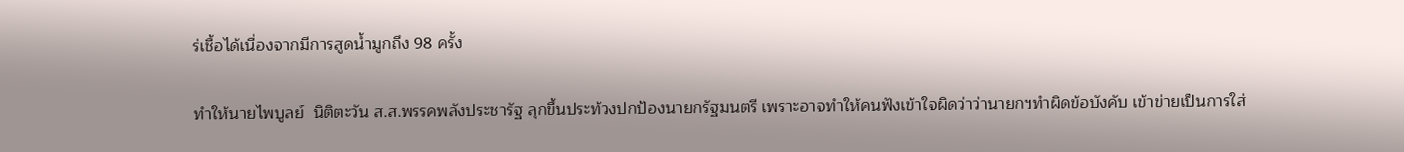ร่เชื้อได้เนื่องจากมีการสูดน้ำมูกถึง 98 ครั้ง

ทำให้นายไพบูลย์  นิติตะวัน ส.ส.พรรคพลังประชารัฐ ลุกขึ้นประท้วงปกป้องนายกรัฐมนตรี เพราะอาจทำให้คนฟังเข้าใจผิดว่าว่านายกฯทำผิดข้อบังคับ เข้าข่ายเป็นการใส่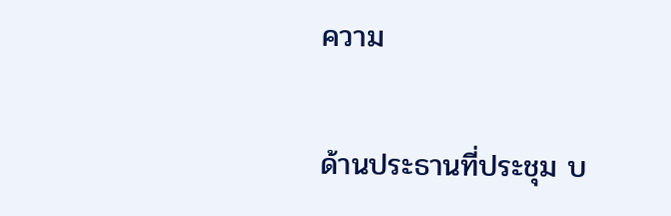ความ

ด้านประธานที่ประชุม บ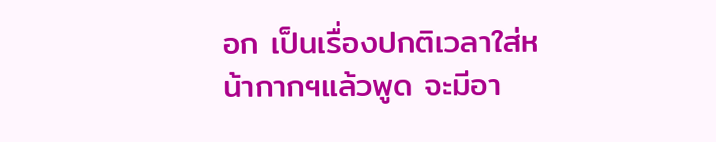อก เป็นเรื่องปกติเวลาใส่หน้ากากฯแล้วพูด จะมีอา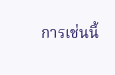การเช่นนี้